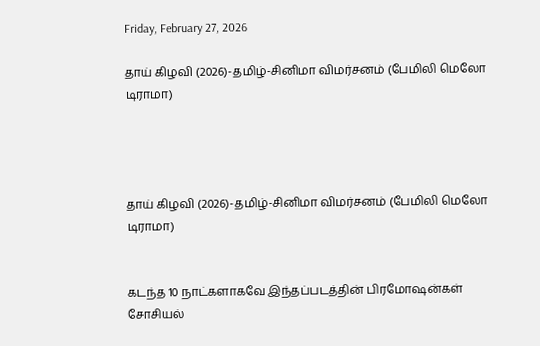Friday, February 27, 2026

தாய் கிழவி (2026)-தமிழ்-சினிமா விமர்சனம் (பேமிலி மெலோ டிராமா)




தாய் கிழவி (2026)-தமிழ்-சினிமா விமர்சனம் (பேமிலி மெலோ டிராமா)


கடந்த 10 நாட்களாகவே இந்தப்படத்தின் பிரமோஷன்கள் சோசியல்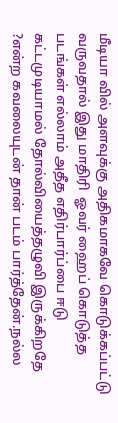மீடியா வில் அளவுக்கு அதிகமாகவே கொடுக்கப்பட்டு வருவதால் இது மாதிரி  ஓவர் ஹைப் கொடுத்த படங்கள் எல்லாம் அதீத எதிர்பார்ப்பை ஈடு கட்டமுடியாமல் தோல்வியைத்தழுவி இருக்கிறதே ?என்ற கவலையுடன் தான் படம் பார்த்தேன்.நல்ல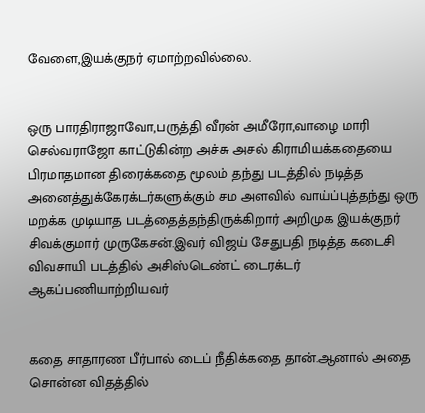வேளை,இயக்குநர் ஏமாற்றவில்லை.


ஒரு பாரதிராஜாவோ,பருத்தி வீரன் அமீரோ,வாழை மாரி செல்வராஜோ காட்டுகின்ற அச்சு அசல் கிராமியக்கதையை பிரமாதமான திரைக்கதை மூலம் தந்து படத்தில் நடித்த அனைத்துக்கேரக்டர்களுக்கும் சம அளவில் வாய்ப்புத்தந்து ஒரு மறக்க முடியாத படத்தைத்தந்திருக்கிறார் அறிமுக இயக்குநர் சிவக்குமார் முருகேசன்.இவர் விஜய் சேதுபதி நடித்த கடைசி விவசாயி படத்தில் அசிஸ்டெண்ட் டைரக்டர் ஆகப்பணியாற்றியவர்


கதை சாதாரண பீர்பால் டைப் நீதிக்கதை தான்.ஆனால் அதை சொன்ன விதத்தில்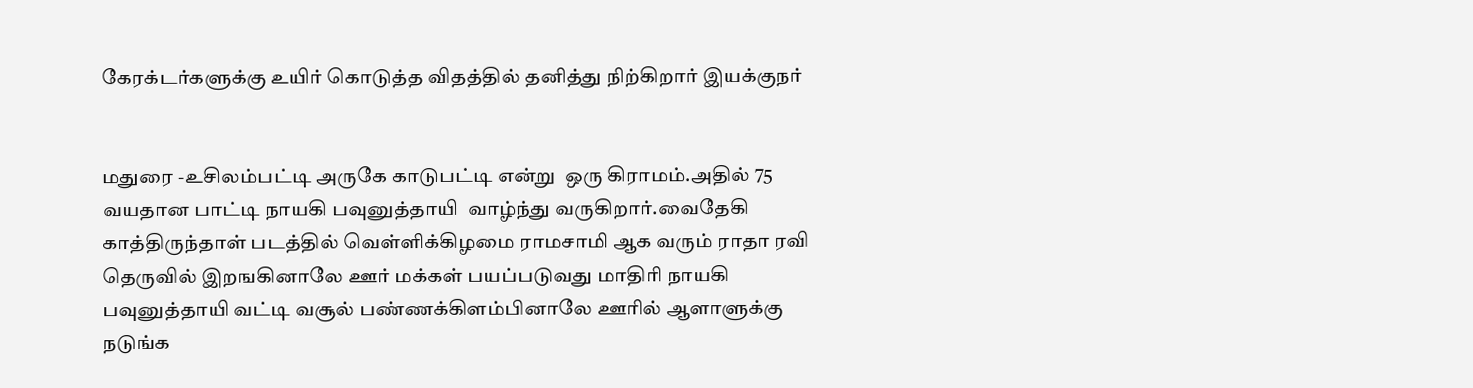கேரக்டர்களுக்கு உயிர் கொடுத்த விதத்தில் தனித்து நிற்கிறார் இயக்குநர்


மதுரை -உசிலம்பட்டி அருகே காடுபட்டி என்று  ஒரு கிராமம்.அதில் 75 வயதான பாட்டி நாயகி பவுனுத்தாயி  வாழ்ந்து வருகிறார்.வைதேகி காத்திருந்தாள் படத்தில் வெள்ளிக்கிழமை ராமசாமி ஆக வரும் ராதா ரவி தெருவில் இறஙகினாலே ஊர் மக்கள் பயப்படுவது மாதிரி நாயகி பவுனுத்தாயி வட்டி வசூல் பண்ணக்கிளம்பினாலே ஊரில் ஆளாளுக்கு நடுங்க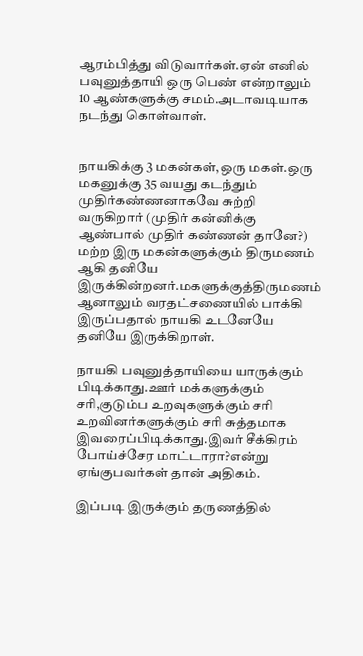ஆரம்பித்து விடுவார்கள்.ஏன் எனில் பவுனுத்தாயி ஒரு பெண் என்றாலும் 10 ஆண்களுக்கு சமம்.அடாவடியாக நடந்து கொள்வாள்.


நாயகிக்கு 3 மகன்கள்,ஒரு மகள்.ஒரு மகனுக்கு 35 வயது கடந்தும் முதிர்கண்ணனாகவே சுற்றி வருகிறார் (முதிர் கன்னிக்கு ஆண்பால் முதிர் கண்ணன் தானே?) மற்ற இரு மகன்களுக்கும் திருமணம் ஆகி தனியே இருக்கின்றனர்.மகளுக்குத்திருமணம் ஆனாலும் வரதட்சணையில் பாக்கி இருப்பதால் நாயகி உடனேயே தனியே இருக்கிறாள்.

நாயகி பவுனுத்தாயியை யாருக்கும் பிடிக்காது.ஊர் மக்களுக்கும் சரி,குடும்ப உறவுகளுக்கும் சரி  உறவினர்களுக்கும் சரி சுத்தமாக இவரைப்பிடிக்காது.இவர் சீக்கிரம் போய்ச்சேர மாட்டாரா?என்று ஏங்குபவர்கள் தான் அதிகம்.

இப்படி இருக்கும் தருணத்தில்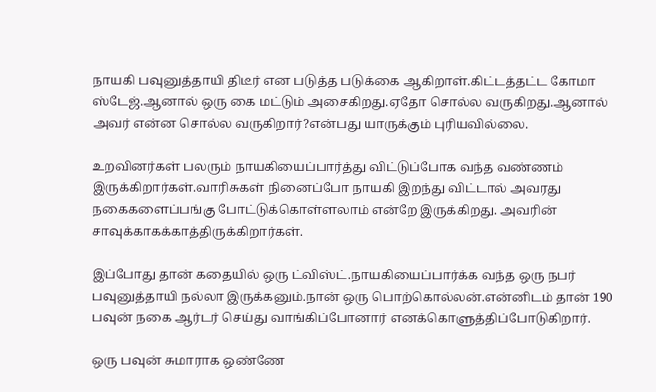நாயகி பவுனுத்தாயி திடீர் என படுத்த படுக்கை ஆகிறாள்.கிட்டத்தட்ட கோமா ஸ்டேஜ்.ஆனால் ஒரு கை மட்டும் அசைகிறது.ஏதோ சொல்ல வருகிறது.ஆனால் அவர் என்ன சொல்ல வருகிறார்?என்பது யாருக்கும் புரியவில்லை.

உறவினர்கள் பலரும் நாயகியைப்பார்த்து விட்டுப்போக வந்த வண்ணம் இருக்கிறார்கள்.வாரிசுகள் நினைப்போ நாயகி இறந்து விட்டால் அவரது நகைகளைப்பங்கு போட்டுக்கொள்ளலாம் என்றே இருக்கிறது. அவரின் சாவுக்காகக்காத்திருக்கிறார்கள்.

இப்போது தான் கதையில் ஒரு ட்விஸ்ட்.நாயகியைப்பார்க்க வந்த ஒரு நபர் பவுனுத்தாயி நல்லா இருக்கனும்.நான் ஒரு பொற்கொல்லன்.என்னிடம் தான் 190 பவுன் நகை ஆர்டர் செய்து வாங்கிப்போனார் எனக்கொளுத்திப்போடுகிறார்.

ஒரு பவுன் சுமாராக ஒண்ணே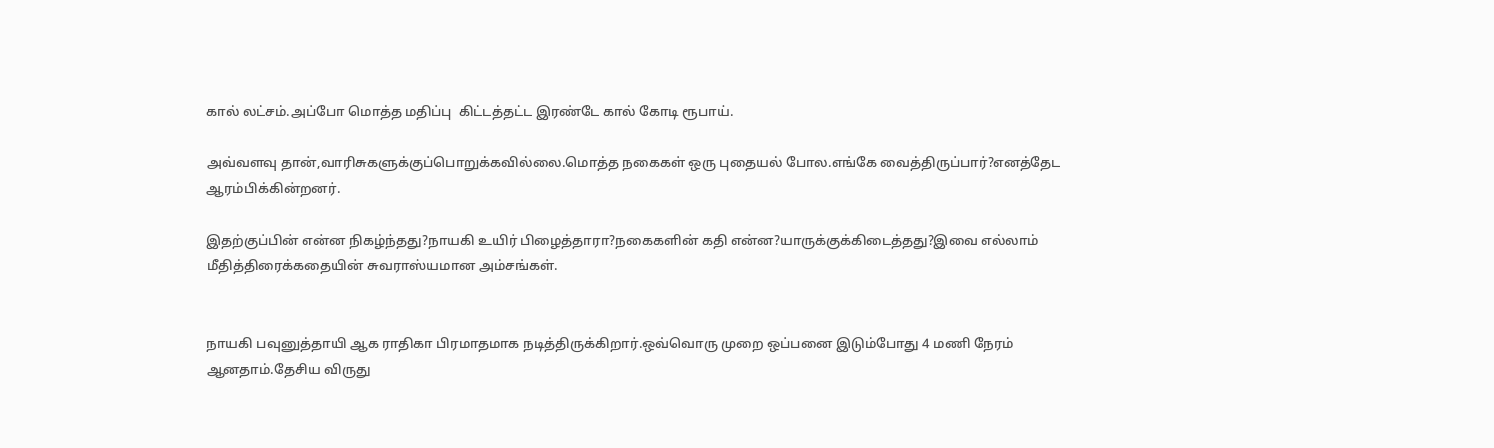கால் லட்சம்.அப்போ மொத்த மதிப்பு  கிட்டத்தட்ட இரண்டே கால் கோடி ரூபாய்.

அவ்வளவு தான்,வாரிசுகளுக்குப்பொறுக்கவில்லை.மொத்த நகைகள் ஒரு புதையல் போல.எங்கே வைத்திருப்பார்?எனத்தேட ஆரம்பிக்கின்றனர்.

இதற்குப்பின் என்ன நிகழ்ந்தது?நாயகி உயிர் பிழைத்தாரா?நகைகளின் கதி என்ன?யாருக்குக்கிடைத்தது?இவை எல்லாம் மீதித்திரைக்கதையின் சுவராஸ்யமான அம்சங்கள்.


நாயகி பவுனுத்தாயி ஆக ராதிகா பிரமாதமாக நடித்திருக்கிறார்.ஒவ்வொரு முறை ஒப்பனை இடும்போது 4 மணி நேரம் ஆனதாம்.தேசிய விருது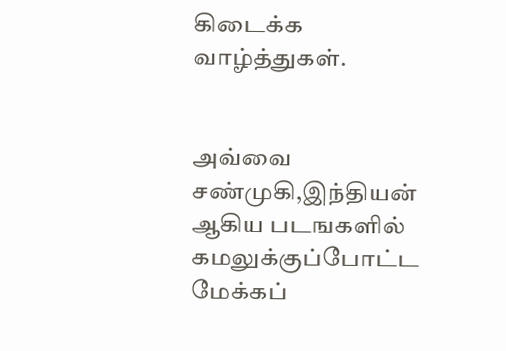கிடைக்க வாழ்த்துகள்.


அவ்வை சண்முகி,இந்தியன் ஆகிய படஙகளில் கமலுக்குப்போட்ட மேக்கப்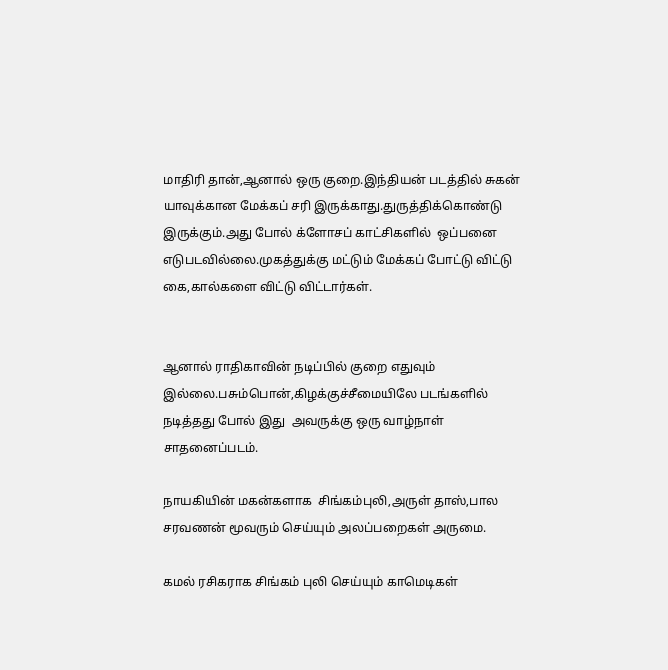மாதிரி தான்,ஆனால் ஒரு குறை.இந்தியன் படத்தில் சுகன் யாவுக்கான மேக்கப் சரி இருக்காது.துருத்திக்கொண்டு இருக்கும்.அது போல் க்ளோசப் காட்சிகளில்  ஒப்பனை எடுபடவில்லை.முகத்துக்கு மட்டும் மேக்கப் போட்டு விட்டு கை,கால்களை விட்டு விட்டார்கள்.


ஆனால் ராதிகாவின் நடிப்பில் குறை எதுவும் இல்லை.பசும்பொன்,கிழக்குச்சீமையிலே படங்களில் நடித்தது போல் இது  அவருக்கு ஒரு வாழ்நாள் சாதனைப்படம்.

நாயகியின் மகன்களாக  சிங்கம்புலி,அருள் தாஸ்,பால சரவணன் மூவரும் செய்யும் அலப்பறைகள் அருமை.

கமல் ரசிகராக சிங்கம் புலி செய்யும் காமெடிகள்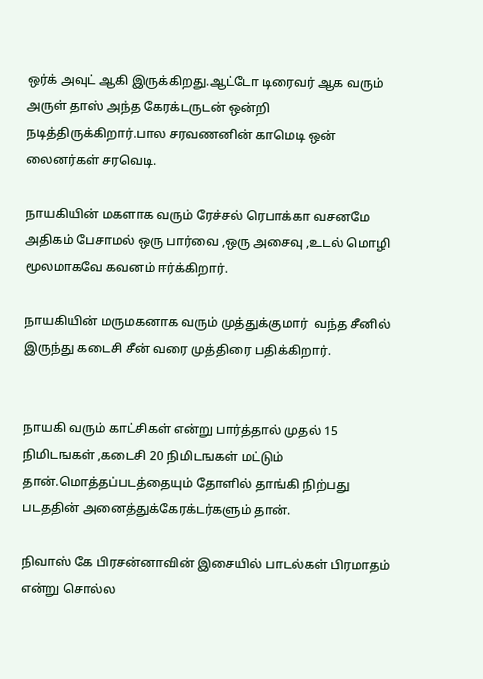ஒர்க் அவுட் ஆகி இருக்கிறது.ஆட்டோ டிரைவர் ஆக வரும்  அருள் தாஸ் அந்த கேரக்டருடன் ஒன்றி நடித்திருக்கிறார்.பால சரவணனின் காமெடி ஒன் லைனர்கள் சரவெடி.

நாயகியின் மகளாக வரும் ரேச்சல் ரெபாக்கா வசனமே அதிகம் பேசாமல் ஒரு பார்வை ,ஒரு அசைவு ,உடல் மொழி மூலமாகவே கவனம் ஈர்க்கிறார்.

நாயகியின் மருமகனாக வரும் முத்துக்குமார்  வந்த சீனில் இருந்து கடைசி சீன் வரை முத்திரை பதிக்கிறார்.


நாயகி வரும் காட்சிகள் என்று பார்த்தால் முதல் 15 நிமிடஙகள் ,கடைசி 20 நிமிடஙகள் மட்டும் தான்.மொத்தப்படத்தையும் தோளில் தாங்கி நிற்பது படததின் அனைத்துக்கேரக்டர்களும் தான்.

நிவாஸ் கே பிரசன்னாவின் இசையில் பாடல்கள் பிரமாதம் என்று சொல்ல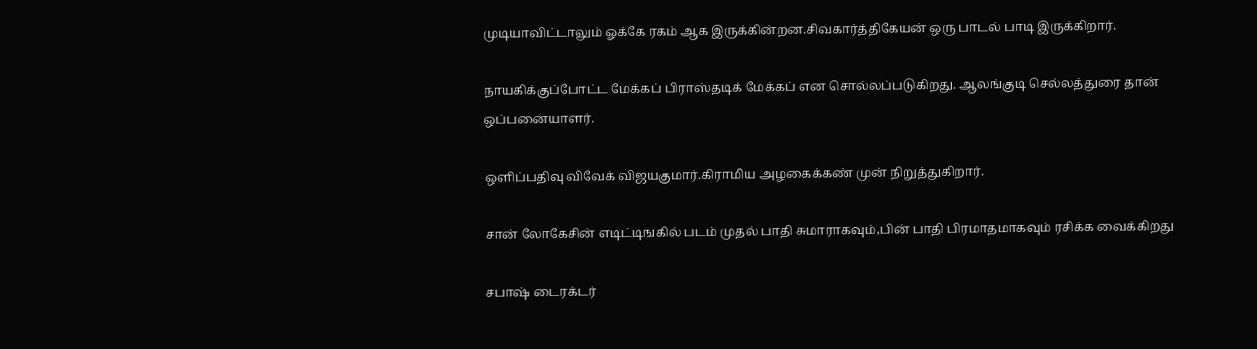முடியாவிட்டாலும் ஓக்கே ரகம் ஆக இருக்கின்றன.சிவகார்த்திகேயன் ஒரு பாடல் பாடி இருக்கிறார்.

நாயகிக்குப்போட்ட மேக்கப் பிராஸ்தடிக் மேக்கப் என சொல்லப்படுகிறது. ஆலங்குடி செல்லத்துரை தான் ஒப்பனையாளர்.

ஒளிப்பதிவு விவேக் விஜயகுமார்.கிராமிய அழகைக்கண் முன் நிறுத்துகிறார்.

சான் லோகேசின் எடிட்டிஙகில் படம் முதல் பாதி சுமாராகவும்,பின் பாதி பிரமாதமாகவும் ரசிக்க வைக்கிறது

சபாஷ் டைரக்டர்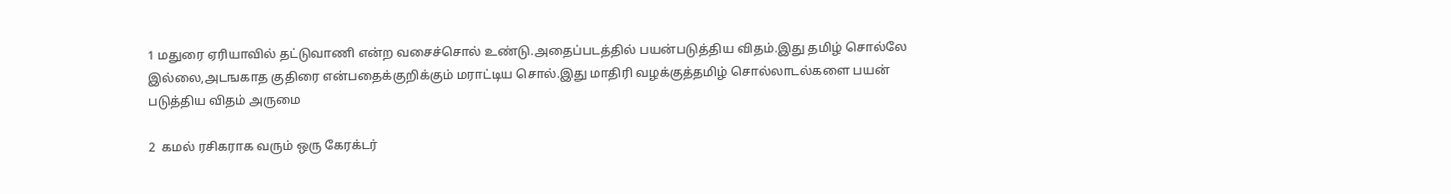1 மதுரை ஏரியாவில் தட்டுவாணி என்ற வசைச்சொல் உண்டு.அதைப்படத்தில் பயன்படுத்திய விதம்.இது தமிழ் சொல்லே இல்லை,அடஙகாத குதிரை என்பதைக்குறிக்கும் மராட்டிய சொல்.இது மாதிரி வழக்குத்தமிழ் சொல்லாடல்களை பயன் படுத்திய விதம் அருமை

2  கமல் ரசிகராக வரும் ஒரு கேரக்டர்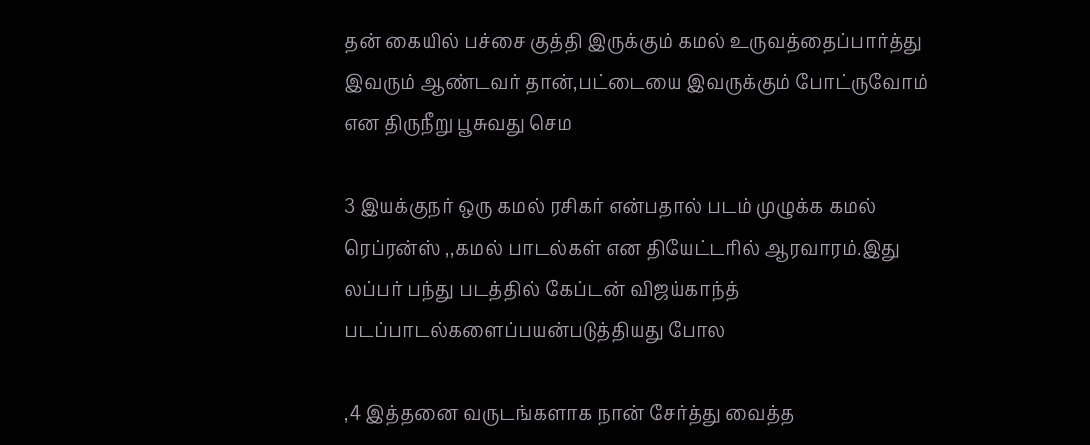தன் கையில் பச்சை குத்தி இருக்கும் கமல் உருவத்தைப்பார்த்து இவரும் ஆண்டவர் தான்,பட்டையை இவருக்கும் போட்ருவோம் என திருநீறு பூசுவது செம

3 இயக்குநர் ஒரு கமல் ரசிகர் என்பதால் படம் முழுக்க கமல் ரெப்ரன்ஸ் ,,கமல் பாடல்கள் என தியேட்டரில் ஆரவாரம்.இது லப்பர் பந்து படத்தில் கேப்டன் விஜய்காந்த்  படப்பாடல்களைப்பயன்படுத்தியது போல

,4 இத்தனை வருடங்களாக நான் சேர்த்து வைத்த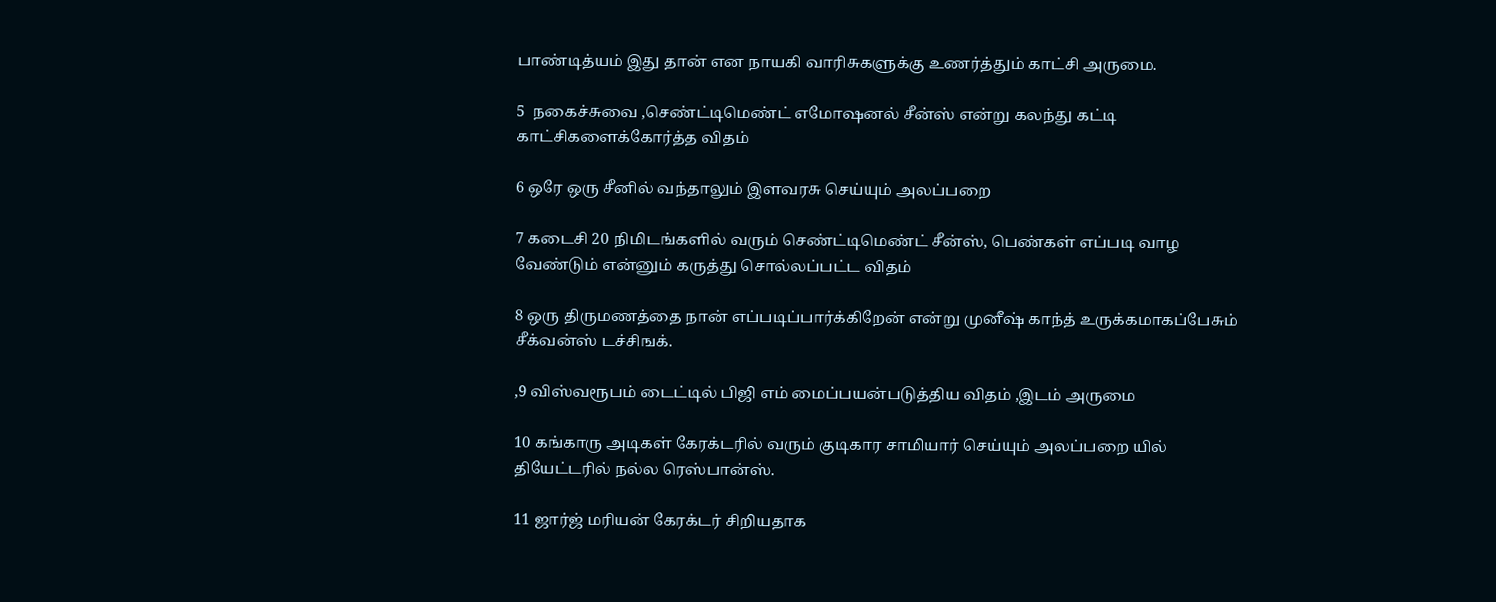பாண்டித்யம் இது தான் என நாயகி வாரிசுகளுக்கு உணர்த்தும் காட்சி அருமை.

5  நகைச்சுவை ,செண்ட்டிமெண்ட் எமோஷனல் சீன்ஸ் என்று கலந்து கட்டி காட்சிகளைக்கோர்த்த விதம்

6 ஒரே ஒரு சீனில் வந்தாலும் இளவரசு செய்யும் அலப்பறை

7 கடைசி 20 நிமிடங்களில் வரும் செண்ட்டிமெண்ட் சீன்ஸ், பெண்கள் எப்படி வாழ வேண்டும் என்னும் கருத்து சொல்லப்பட்ட விதம்

8 ஒரு திருமணத்தை நான் எப்படிப்பார்க்கிறேன் என்று முனீஷ் காந்த் உருக்கமாகப்பேசும் சீக்வன்ஸ் டச்சிஙக்.

,9 விஸ்வரூபம் டைட்டில் பிஜி எம் மைப்பயன்படுத்திய விதம் ,இடம் அருமை

10 கங்காரு அடிகள் கேரக்டரில் வரும் குடிகார சாமியார் செய்யும் அலப்பறை யில் தியேட்டரில் நல்ல ரெஸ்பான்ஸ்.

11 ஜார்ஜ் மரியன் கேரக்டர் சிறியதாக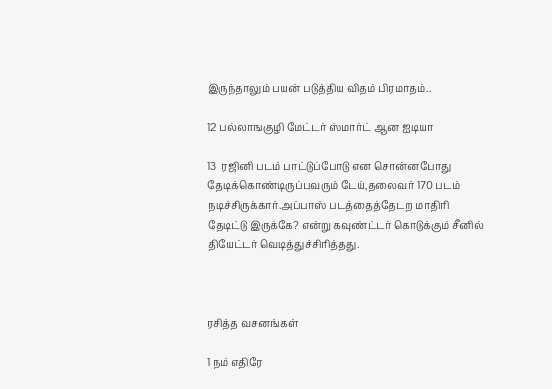இருந்தாலும் பயன் படுத்திய விதம் பிரமாதம்..

12 பல்லாஙகுழி மேட்டர் ஸ்மார்ட் ஆன ஐடியா

13  ரஜினி படம் பாட்டுப்போடு என சொன்னபோது தேடிக்கொண்டிருப்பவரும் டேய்,தலைவர் 170 படம் நடிச்சிருக்கார்.அப்பாஸ் படத்தைத்தேடற மாதிரி தேடிட்டு இருக்கே? என்று கவுண்ட்டர் கொடுக்கும் சீனில் தியேட்டர் வெடித்துச்சிரித்தது.



ரசித்த வசனங்கள்

1 நம் எதிரே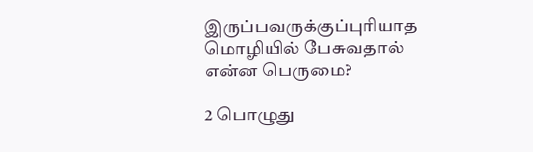இருப்பவருக்குப்புரியாத மொழியில் பேசுவதால் என்ன பெருமை?

2 பொழுது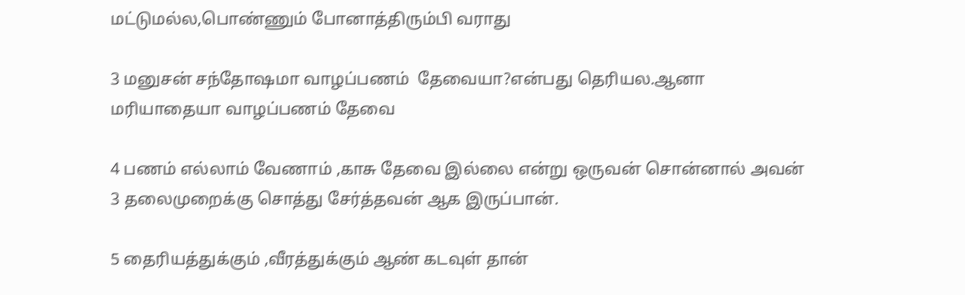மட்டுமல்ல,பொண்ணும் போனாத்திரும்பி வராது

3 மனுசன் சந்தோஷமா வாழப்பணம்  தேவையா?என்பது தெரியல.ஆனா மரியாதையா வாழப்பணம் தேவை

4 பணம் எல்லாம் வேணாம் ,காசு தேவை இல்லை என்று ஒருவன் சொன்னால் அவன் 3 தலைமுறைக்கு சொத்து சேர்த்தவன் ஆக இருப்பான்.

5 தைரியத்துக்கும் ,வீரத்துக்கும் ஆண் கடவுள் தான்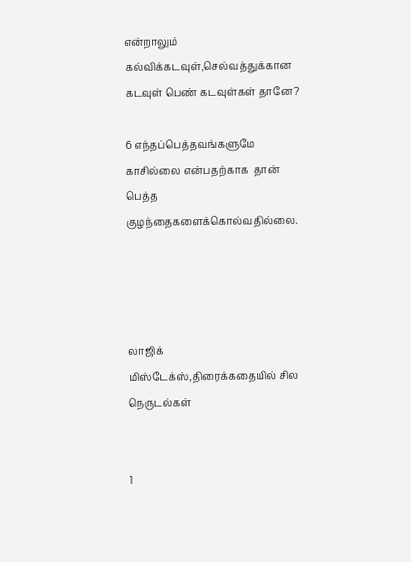என்றாலும் கல்விக்கடவுள்,செல்வத்துக்கான கடவுள் பெண் கடவுள்கள் தானே?

6 எந்தப்பெத்தவங்களுமே காசில்லை என்பதற்காக  தான் பெத்த குழந்தைகளைக்கொல்வதில்லை.




லாஜிக் மிஸ்டேக்ஸ்,திரைக்கதையில் சில நெருடல்கள்


1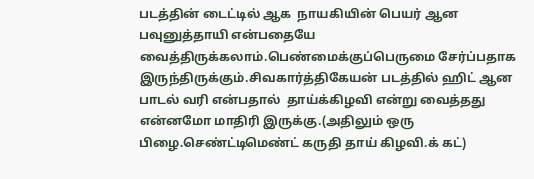படத்தின் டைட்டில் ஆக  நாயகியின் பெயர் ஆன பவுனுத்தாயி என்பதையே வைத்திருக்கலாம்.பெண்மைக்குப்பெருமை சேர்ப்பதாக இருந்திருக்கும்.சிவகார்த்திகேயன் படத்தில் ஹிட் ஆன பாடல் வரி என்பதால்  தாய்க்கிழவி என்று வைத்தது என்னமோ மாதிரி இருக்கு.(அதிலும் ஒரு பிழை.செண்ட்டிமெண்ட் கருதி தாய் கிழவி.க் கட்)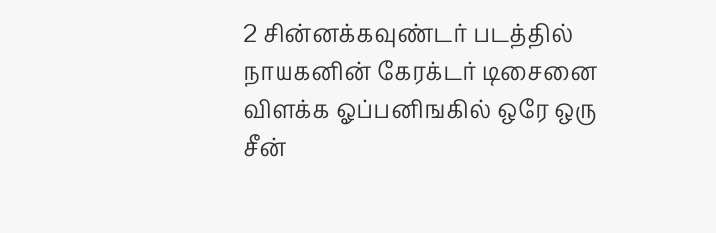2 சின்னக்கவுண்டர் படத்தில் நாயகனின் கேரக்டர் டிசைனை விளக்க ஓப்பனிஙகில் ஒரே ஒரு சீன்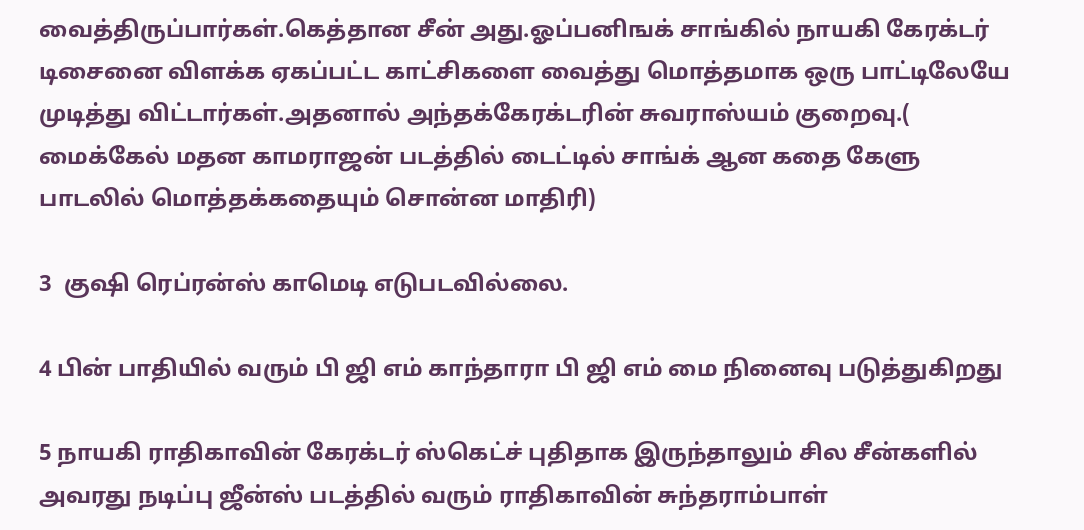வைத்திருப்பார்கள்.கெத்தான சீன் அது.ஓப்பனிஙக் சாங்கில் நாயகி கேரக்டர் டிசைனை விளக்க ஏகப்பட்ட காட்சிகளை வைத்து மொத்தமாக ஒரு பாட்டிலேயே முடித்து விட்டார்கள்.அதனால் அந்தக்கேரக்டரின் சுவராஸ்யம் குறைவு.( மைக்கேல் மதன காமராஜன் படத்தில் டைட்டில் சாங்க் ஆன கதை கேளு பாடலில் மொத்தக்கதையும் சொன்ன மாதிரி)

3  குஷி ரெப்ரன்ஸ் காமெடி எடுபடவில்லை.

4 பின் பாதியில் வரும் பி ஜி எம் காந்தாரா பி ஜி எம் மை நினைவு படுத்துகிறது

5 நாயகி ராதிகாவின் கேரக்டர் ஸ்கெட்ச் புதிதாக இருந்தாலும் சில சீன்களில் அவரது நடிப்பு ஜீன்ஸ் படத்தில் வரும் ராதிகாவின் சுந்தராம்பாள்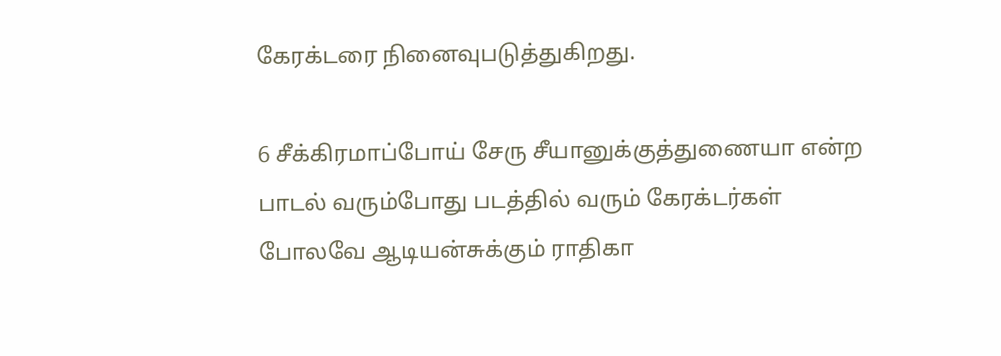கேரக்டரை நினைவுபடுத்துகிறது.

6 சீக்கிரமாப்போய் சேரு சீயானுக்குத்துணையா என்ற பாடல் வரும்போது படத்தில் வரும் கேரக்டர்கள் போலவே ஆடியன்சுக்கும் ராதிகா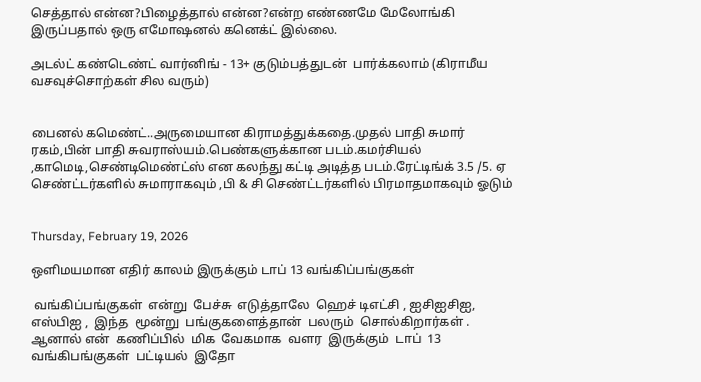செத்தால் என்ன?பிழைத்தால் என்ன?என்ற எண்ணமே மேலோங்கி இருப்பதால் ஒரு எமோஷனல் கனெக்ட் இல்லை.

அடல்ட் கண்டெண்ட் வார்னிங் - 13+ குடும்பத்துடன்  பார்க்கலாம் (கிராமீய வசவுச்சொற்கள் சில வரும்)


பைனல் கமெண்ட்..அருமையான கிராமத்துக்கதை.முதல் பாதி சுமார் ரகம்,பின் பாதி சுவராஸ்யம்.பெண்களுக்கான படம்.கமர்சியல் ,காமெடி,செண்டிமெண்ட்ஸ் என கலந்து கட்டி அடித்த படம்.ரேட்டிங்க் 3.5 /5. ஏ செண்ட்டர்களில் சுமாராகவும் ,பி & சி செண்ட்டர்களில் பிரமாதமாகவும் ஓடும்


Thursday, February 19, 2026

ஒளிமயமான எதிர் காலம் இருக்கும் டாப் 13 வங்கிப்பங்குகள்

 வங்கிப்பங்குகள்  என்று  பேச்சு  எடுத்தாலே  ஹெச் டிஎட்சி , ஐசிஐசிஐ, எஸ்பிஐ ,  இந்த  மூன்று  பங்குகளைத்தான்  பலரும்  சொல்கிறார்கள் . ஆனால் என்  கணிப்பில்  மிக  வேகமாக  வளர  இருக்கும்  டாப்  13  வங்கிபங்குகள்  பட்டியல்  இதோ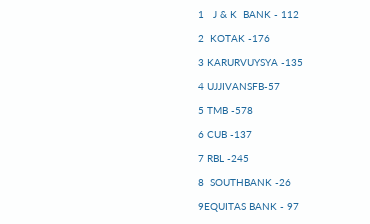1   J & K  BANK - 112

2  KOTAK -176

3 KARURVUYSYA -135

4 UJJIVANSFB-57

5 TMB -578

6 CUB -137

7 RBL -245

8  SOUTHBANK -26

9EQUITAS BANK - 97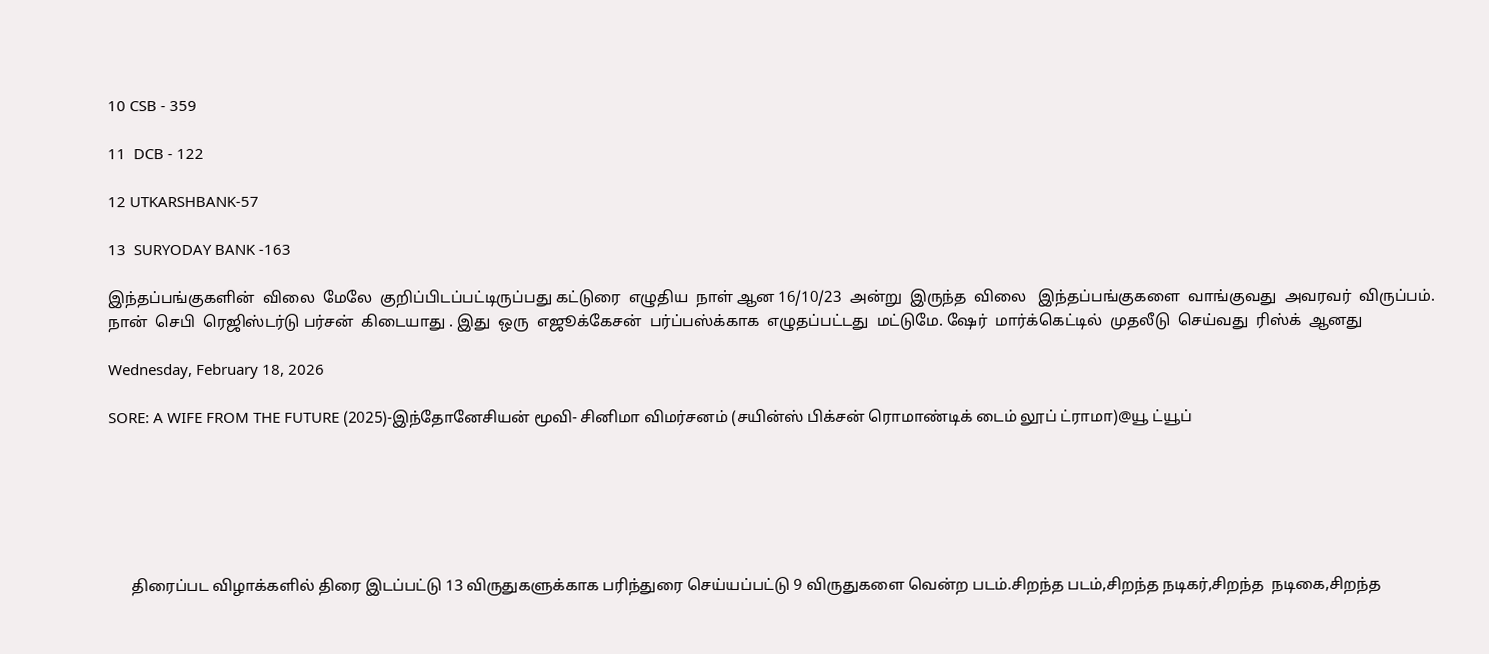10 CSB - 359

11  DCB - 122

12 UTKARSHBANK-57

13  SURYODAY BANK -163

இந்தப்பங்குகளின்  விலை  மேலே  குறிப்பிடப்பட்டிருப்பது கட்டுரை  எழுதிய  நாள் ஆன 16/10/23  அன்று  இருந்த  விலை   இந்தப்பங்குகளை  வாங்குவது  அவரவர்  விருப்பம். நான்  செபி  ரெஜிஸ்டர்டு பர்சன்  கிடையாது . இது  ஒரு  எஜூக்கேசன்  பர்ப்பஸ்க்காக  எழுதப்பட்டது  மட்டுமே. ஷேர்  மார்க்கெட்டில்  முதலீடு  செய்வது  ரிஸ்க்  ஆனது

Wednesday, February 18, 2026

SORE: A WIFE FROM THE FUTURE (2025)-இந்தோனேசியன் மூவி- சினிமா விமர்சனம் (சயின்ஸ் பிக்சன் ரொமாண்டிக் டைம் லூப் ட்ராமா)@யூ ட்யூப்






      திரைப்பட விழாக்களில் திரை இடப்பட்டு 13 விருதுகளுக்காக பரிந்துரை செய்யப்பட்டு 9 விருதுகளை வென்ற படம்.சிறந்த படம்,சிறந்த நடிகர்,சிறந்த  நடிகை,சிறந்த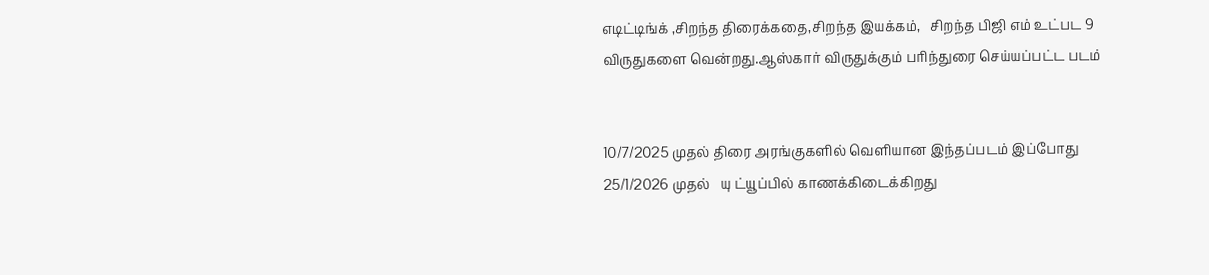எடிட்டிங்க் ,சிறந்த திரைக்கதை,சிறந்த இயக்கம்,   சிறந்த பிஜி எம் உட்பட 9 விருதுகளை வென்றது.ஆஸ்கார் விருதுக்கும் பரிந்துரை செய்யப்பட்ட படம்


10/7/2025 முதல் திரை அரங்குகளில் வெளியான இந்தப்படம் இப்போது 25/1/2026 முதல்   யு ட்யூப்பில் காணக்கிடைக்கிறது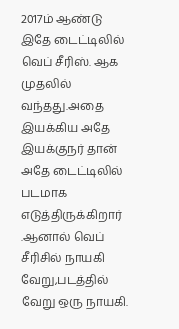2017ம் ஆண்டு இதே டைட்டிலில் வெப் சீரிஸ். ஆக முதலில் வந்தது.அதை இயக்கிய அதே இயக்குநர் தான் அதே டைட்டிலில் படமாக எடுத்திருக்கிறார்    .ஆனால் வெப் சீரிசில் நாயகி வேறு,படத்தில் வேறு ஒரு நாயகி.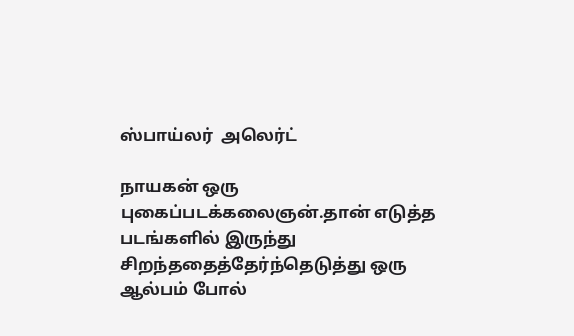ஸ்பாய்லர்  அலெர்ட்

நாயகன் ஒரு புகைப்படக்கலைஞன்.தான் எடுத்த படங்களில் இருந்து சிறந்ததைத்தேர்ந்தெடுத்து ஒரு ஆல்பம் போல்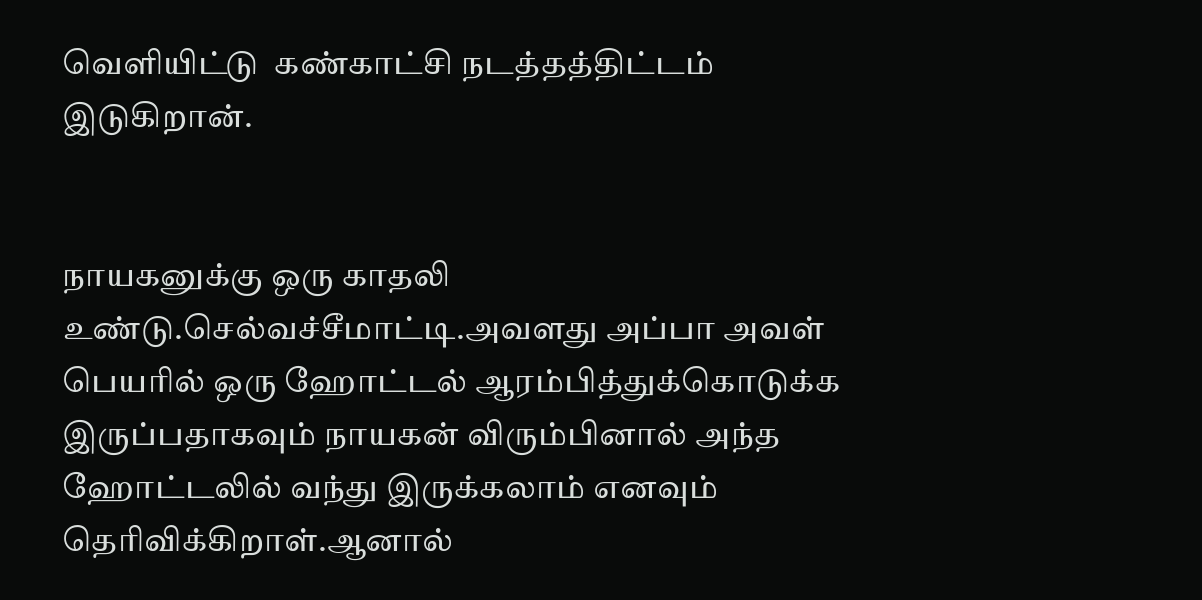வெளியிட்டு  கண்காட்சி நடத்தத்திட்டம் இடுகிறான்.


நாயகனுக்கு ஒரு காதலி உண்டு.செல்வச்சீமாட்டி.அவளது அப்பா அவள் பெயரில் ஒரு ஹோட்டல் ஆரம்பித்துக்கொடுக்க இருப்பதாகவும் நாயகன் விரும்பினால் அந்த ஹோட்டலில் வந்து இருக்கலாம் எனவும் தெரிவிக்கிறாள்.ஆனால்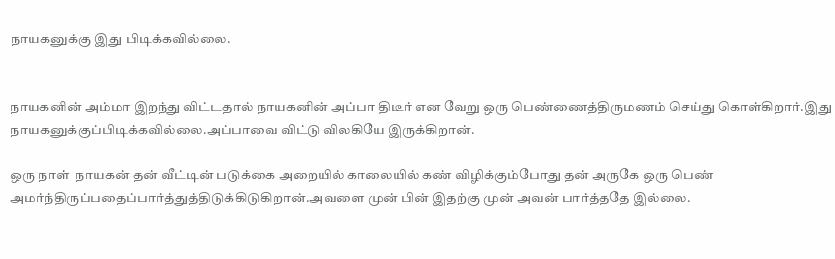நாயகனுக்கு இது பிடிக்கவில்லை.


நாயகனின் அம்மா இறந்து விட்டதால் நாயகனின் அப்பா திடீர் என வேறு ஒரு பெண்ணைத்திருமணம் செய்து கொள்கிறார்.இது நாயகனுக்குப்பிடிக்கவில்லை.அப்பாவை விட்டு விலகியே இருக்கிறான்.

ஒரு நாள்  நாயகன் தன் வீட்டின் படுக்கை அறையில் காலையில் கண் விழிக்கும்போது தன் அருகே ஒரு பெண் அமர்ந்திருப்பதைப்பார்த்துத்திடுக்கிடுகிறான்.அவளை முன் பின் இதற்கு முன் அவன் பார்த்ததே இல்லை.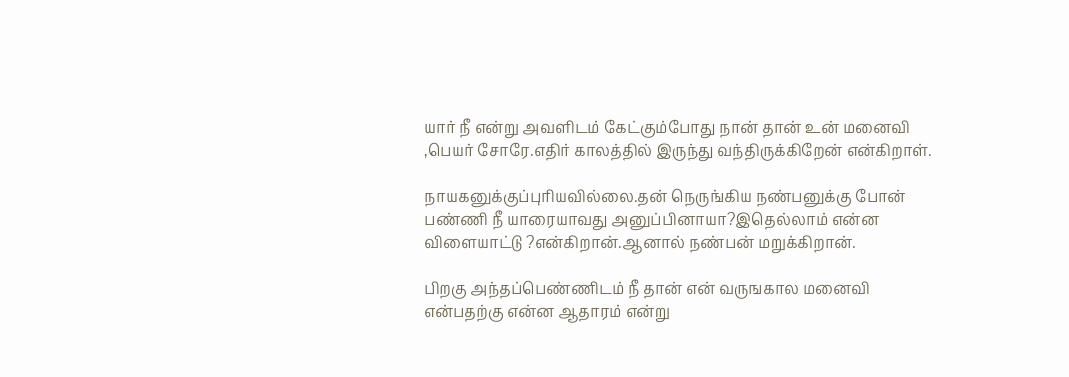யார் நீ என்று அவளிடம் கேட்கும்போது நான் தான் உன் மனைவி ,பெயர் சோரே.எதிர் காலத்தில் இருந்து வந்திருக்கிறேன் என்கிறாள்.

நாயகனுக்குப்புரியவில்லை.தன் நெருங்கிய நண்பனுக்கு போன் பண்ணி நீ யாரையாவது அனுப்பினாயா?இதெல்லாம் என்ன விளையாட்டு ?என்கிறான்.ஆனால் நண்பன் மறுக்கிறான்.

பிறகு அந்தப்பெண்ணிடம் நீ தான் என் வருஙகால மனைவி என்பதற்கு என்ன ஆதாரம் என்று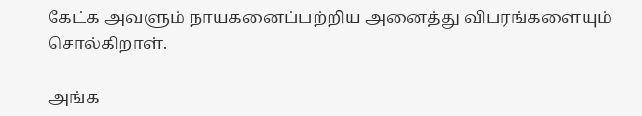கேட்க அவளும் நாயகனைப்பற்றிய அனைத்து விபரங்களையும் சொல்கிறாள்.

அங்க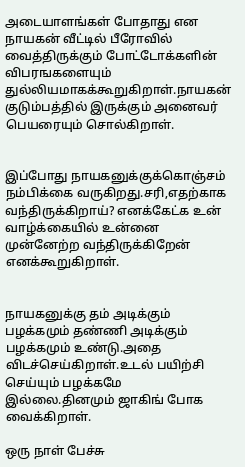அடையாளங்கள் போதாது என நாயகன் வீட்டில் பீரோவில் வைத்திருக்கும் போட்டோக்களின் விபரஙகளையும் துல்லியமாகக்கூறுகிறாள்.நாயகன் குடும்பத்தில் இருக்கும் அனைவர் பெயரையும் சொல்கிறாள்.


இப்போது நாயகனுக்குக்கொஞ்சம் நம்பிக்கை வருகிறது.சரி,எதற்காக வந்திருக்கிறாய்? எனக்கேட்க உன் வாழ்க்கையில் உன்னை முன்னேற்ற வந்திருக்கிறேன் எனக்கூறுகிறாள்.


நாயகனுக்கு தம் அடிக்கும் பழக்கமும் தண்ணி அடிக்கும் பழக்கமும் உண்டு.அதை விடச்செய்கிறாள்.உடல் பயிற்சி செய்யும் பழக்கமே இல்லை.தினமும் ஜாகிங் போக வைக்கிறாள்.

ஒரு நாள் பேச்சு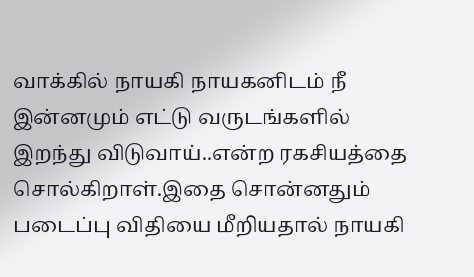வாக்கில் நாயகி நாயகனிடம் நீ இன்னமும் எட்டு வருடங்களில் இறந்து விடுவாய்..என்ற ரகசியத்தை சொல்கிறாள்.இதை சொன்னதும் படைப்பு விதியை மீறியதால் நாயகி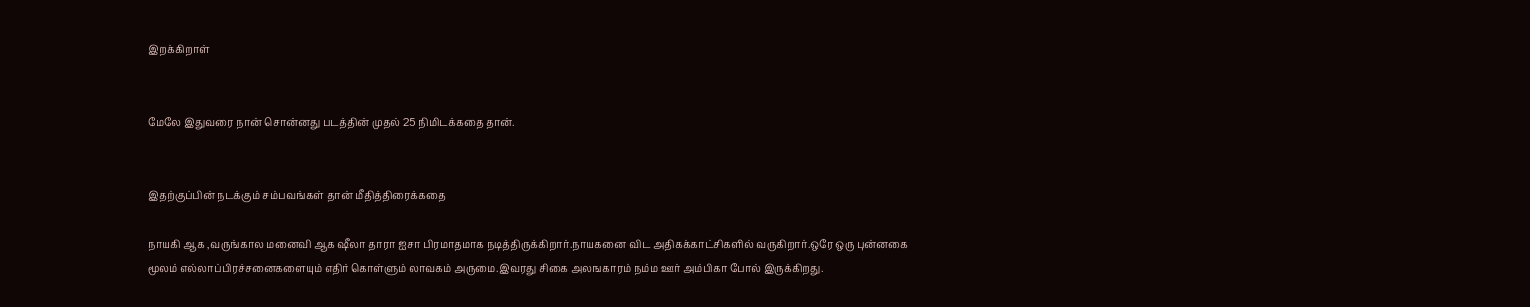இறக்கிறாள்


மேலே இதுவரை நான் சொன்னது படத்தின் முதல் 25 நிமிடக்கதை தான்.


இதற்குப்பின் நடக்கும் சம்பவங்கள் தான் மீதித்திரைக்கதை

நாயகி ஆக ,வருங்கால மனைவி ஆக ஷீலா தாரா ஐசா பிரமாதமாக நடித்திருக்கிறார்.நாயகனை விட அதிகக்காட்சிகளில் வருகிறார்.ஒரே ஒரு புன்னகை மூலம் எல்லாப்பிரச்சனைகளையும் எதிர் கொள்ளும் லாவகம் அருமை.இவரது சிகை அலஙகாரம் நம்ம ஊர் அம்பிகா போல் இருக்கிறது.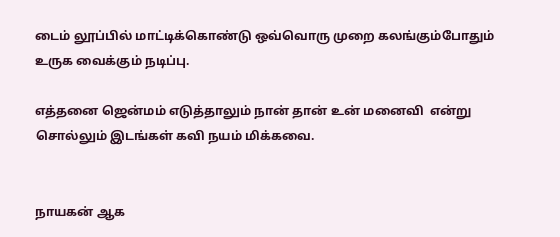டைம் லூப்பில் மாட்டிக்கொண்டு ஒவ்வொரு முறை கலங்கும்போதும் உருக வைக்கும் நடிப்பு.

எத்தனை ஜென்மம் எடுத்தாலும் நான் தான் உன் மனைவி  என்று சொல்லும் இடங்கள் கவி நயம் மிக்கவை.


நாயகன் ஆக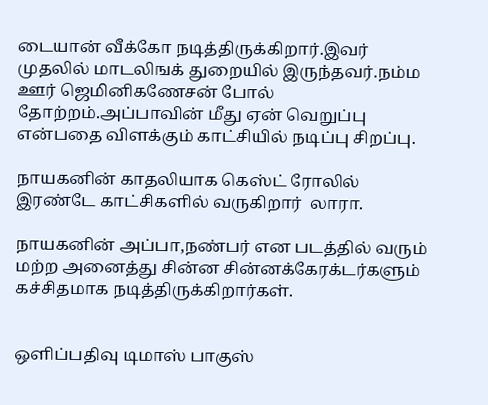டையான் வீக்கோ நடித்திருக்கிறார்.இவர் முதலில் மாடலிஙக் துறையில் இருந்தவர்.நம்ம ஊர் ஜெமினிகணேசன் போல் தோற்றம்.அப்பாவின் மீது ஏன் வெறுப்பு என்பதை விளக்கும் காட்சியில் நடிப்பு சிறப்பு.

நாயகனின் காதலியாக கெஸ்ட் ரோலில் இரண்டே காட்சிகளில் வருகிறார்  லாரா.

நாயகனின் அப்பா,நண்பர் என படத்தில் வரும் மற்ற அனைத்து சின்ன சின்னக்கேரக்டர்களும் கச்சிதமாக நடித்திருக்கிறார்கள்.


ஒளிப்பதிவு டிமாஸ் பாகுஸ்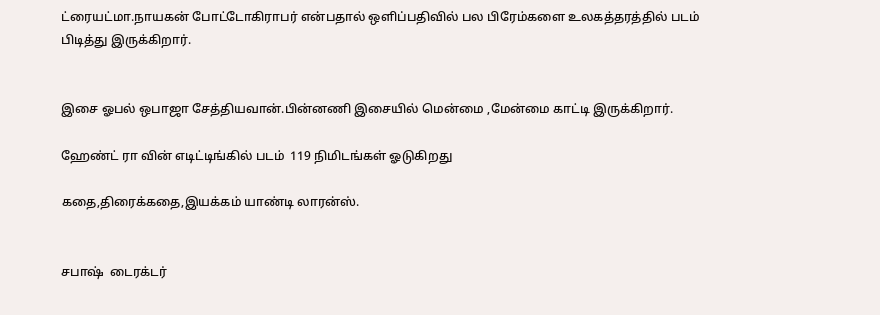ட்ரையட்மா.நாயகன் போட்டோகிராபர் என்பதால் ஒளிப்பதிவில் பல பிரேம்களை உலகத்தரத்தில் படம் பிடித்து இருக்கிறார்.


இசை ஓபல் ஒபாஜா சேத்தியவான்.பின்னணி இசையில் மென்மை ,மேன்மை காட்டி இருக்கிறார்.

ஹேண்ட் ரா வின் எடிட்டிங்கில் படம்  119 நிமிடங்கள் ஓடுகிறது

கதை,திரைக்கதை,இயக்கம் யாண்டி லாரன்ஸ்.


சபாஷ்  டைரக்டர்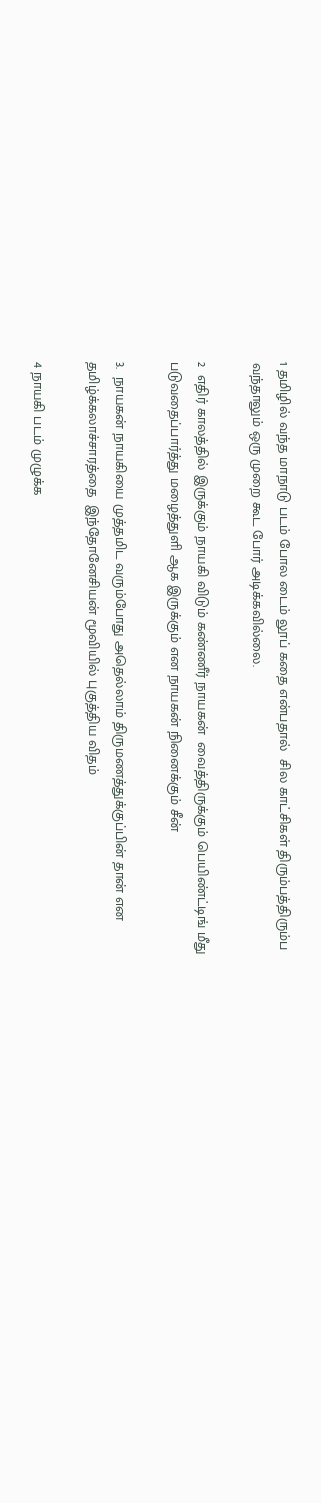1 தமிழில் வந்த மாநாடு படம் போல டைம் லூப் கதை என்பதால்  சில காட்சிகள் திரும்பத்திரும்ப வந்தாலும் ஒரு முறை கூட போர் அடிக்கவில்லை.

2  எதிர் காலத்தில் இருக்கும் நாயகி விடும் கண்ணீர் நாயகன்  வைத்திருக்கும் பெயிண்ட்டிங் மீது படுவதைப்பார்த்து மழைத்துளி ஆக இருக்கும் என நாயகன் நினைக்கும் சீன்

3.  நாயகன் நாயகியை முத்தமிட வரும்போது அதெல்லாம் திருமணத்துக்குப்பின் தான் என தமிழ்க்கலாச்சாரத்தை  இந்தோனேசியன் மூவியில் புகுத்திய விதம்

4 நாயகி படம் முழுக்க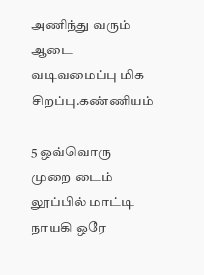அணிந்து வரும் ஆடை வடிவமைப்பு மிக சிறப்பு.கண்ணியம்

5 ஒவ்வொரு முறை டைம் லூப்பில் மாட்டி நாயகி ஒரே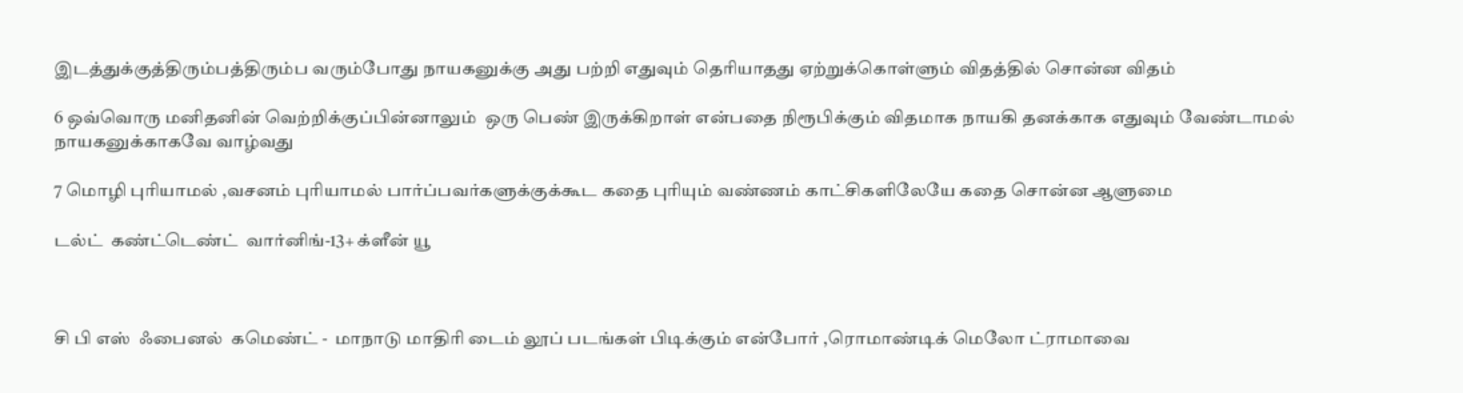இடத்துக்குத்திரும்பத்திரும்ப வரும்போது நாயகனுக்கு அது பற்றி எதுவும் தெரியாதது ஏற்றுக்கொள்ளும் விதத்தில் சொன்ன விதம்

6 ஒவ்வொரு மனிதனின் வெற்றிக்குப்பின்னாலும்  ஒரு பெண் இருக்கிறாள் என்பதை நிரூபிக்கும் விதமாக நாயகி தனக்காக எதுவும் வேண்டாமல் நாயகனுக்காகவே வாழ்வது

7 மொழி புரியாமல் ,வசனம் புரியாமல் பார்ப்பவர்களுக்குக்கூட கதை புரியும் வண்ணம் காட்சிகளிலேயே கதை சொன்ன ஆளுமை

டல்ட்  கண்ட்டெண்ட்  வார்னிங்-13+ க்ளீன் யூ



சி பி எஸ்  ஃபைனல்  கமெண்ட் -  மாநாடு மாதிரி டைம் லூப் படங்கள் பிடிக்கும் என்போர் ,ரொமாண்டிக் மெலோ ட்ராமாவை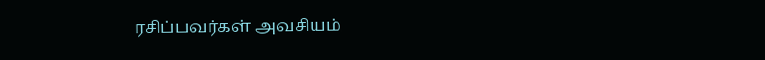ரசிப்பவர்கள் அவசியம்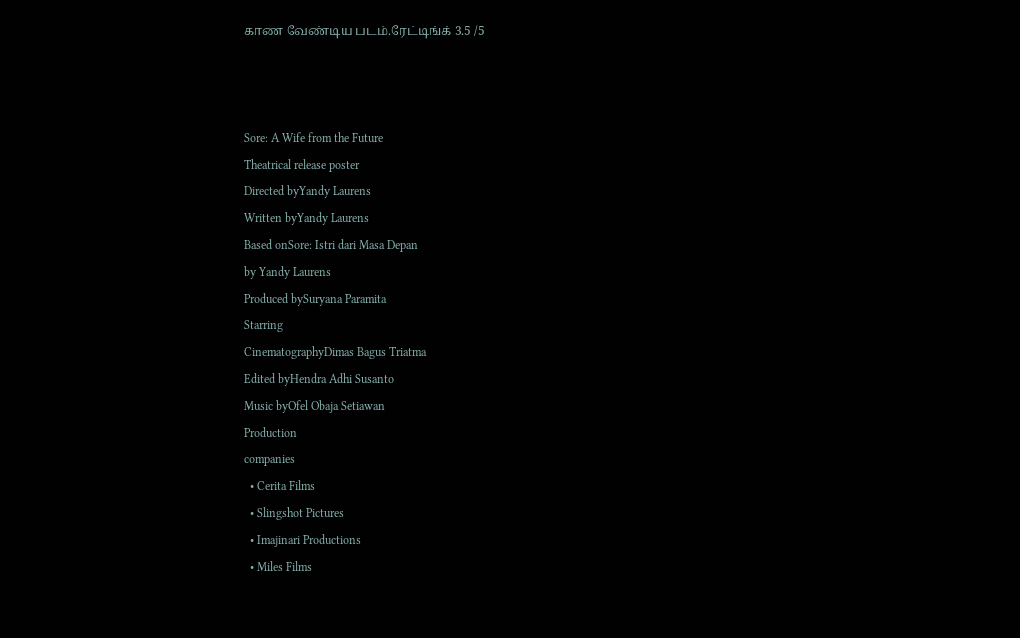காண வேண்டிய படம்.ரேட்டிங்க் 3.5 /5



Sore: A Wife from the Future
Theatrical release poster
Directed byYandy Laurens
Written byYandy Laurens
Based onSore: Istri dari Masa Depan
by Yandy Laurens
Produced bySuryana Paramita
Starring
CinematographyDimas Bagus Triatma
Edited byHendra Adhi Susanto
Music byOfel Obaja Setiawan
Production
companies
  • Cerita Films
  • Slingshot Pictures
  • Imajinari Productions
  • Miles Films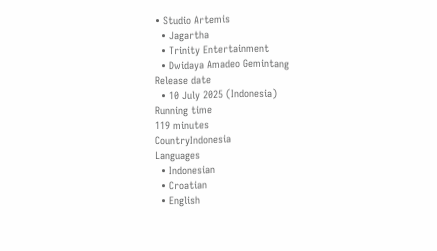• Studio Artemis
  • Jagartha
  • Trinity Entertainment
  • Dwidaya Amadeo Gemintang
Release date
  • 10 July 2025 (Indonesia)
Running time
119 minutes
CountryIndonesia
Languages
  • Indonesian
  • Croatian
  • English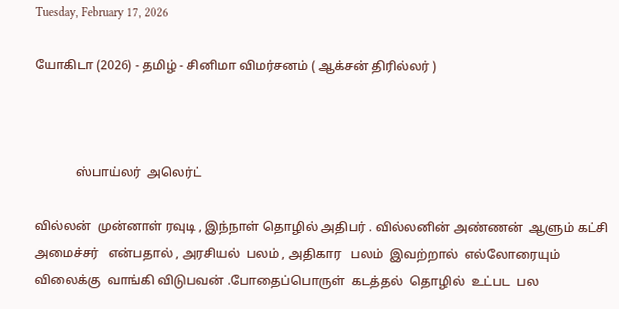Tuesday, February 17, 2026

யோகிடா (2026) - தமிழ் - சினிமா விமர்சனம் ( ஆக்சன் திரில்லர் )



             ஸ்பாய்லர்  அலெர்ட்

வில்லன்  முன்னாள் ரவுடி , இந்நாள் தொழில் அதிபர் . வில்லனின் அண்ணன்  ஆளும் கட்சி   அமைச்சர்   என்பதால் , அரசியல்  பலம் , அதிகார   பலம்  இவற்றால்  எல்லோரையும் விலைக்கு  வாங்கி விடுபவன் .போதைப்பொருள்  கடத்தல்  தொழில்  உட்பட  பல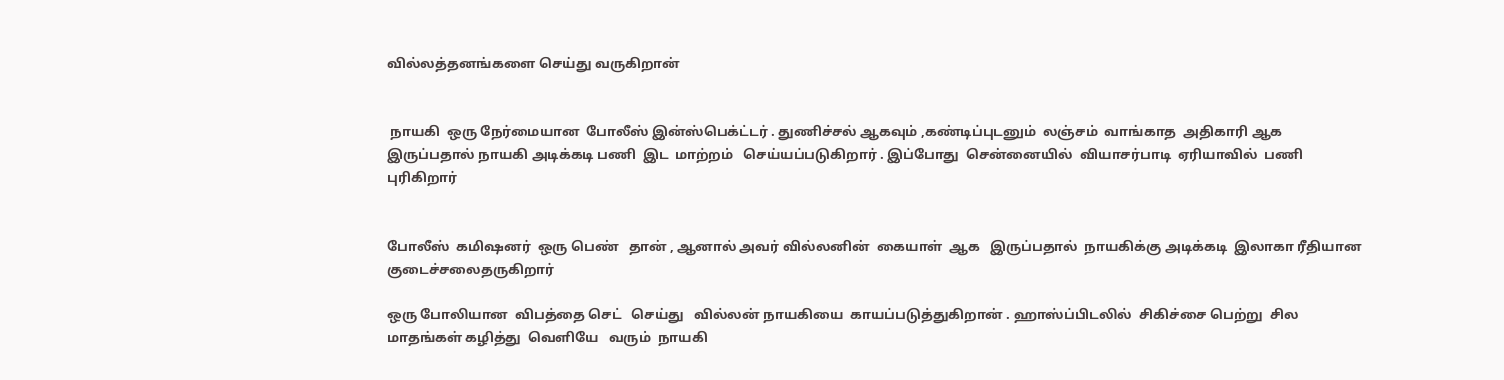வில்லத்தனங்களை செய்து வருகிறான்


 நாயகி  ஒரு நேர்மையான  போலீஸ் இன்ஸ்பெக்ட்டர் . துணிச்சல் ஆகவும் ,கண்டிப்புடனும்  லஞ்சம்  வாங்காத  அதிகாரி ஆக இருப்பதால் நாயகி அடிக்கடி பணி  இட  மாற்றம்   செய்யப்படுகிறார் . இப்போது  சென்னையில்  வியாசர்பாடி  ஏரியாவில்  பணி  புரிகிறார்


போலீஸ்  கமிஷனர்  ஒரு பெண்   தான் , ஆனால் அவர் வில்லனின்  கையாள்  ஆக   இருப்பதால்  நாயகிக்கு அடிக்கடி  இலாகா ரீதியான   குடைச்சலைதருகிறார்

ஒரு போலியான  விபத்தை செட்   செய்து   வில்லன் நாயகியை  காயப்படுத்துகிறான் . ஹாஸ்ப்பிடலில்  சிகிச்சை பெற்று  சில மாதங்கள் கழித்து  வெளியே   வரும்  நாயகி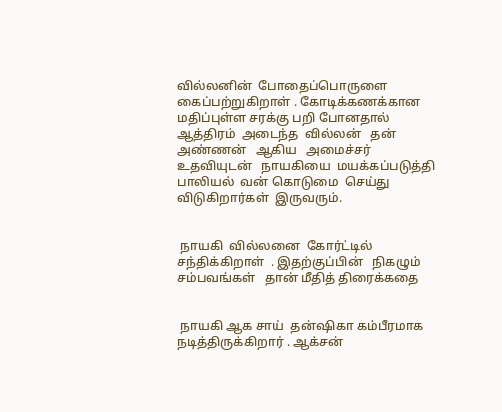வில்லனின்  போதைப்பொருளை கைப்பற்றுகிறாள் . கோடிக்கணக்கான  மதிப்புள்ள சரக்கு பறி போனதால் ஆத்திரம்  அடைந்த  வில்லன்   தன்  அண்ணன்   ஆகிய   அமைச்சர்  உதவியுடன்   நாயகியை  மயக்கப்படுத்தி  பாலியல்  வன் கொடுமை  செய்து விடுகிறார்கள்  இருவரும்.


 நாயகி  வில்லனை  கோர்ட்டில்  சந்திக்கிறாள்  . இதற்குப்பின்   நிகழும்  சம்பவங்கள்   தான் மீதித் திரைக்கதை


 நாயகி ஆக சாய்  தன்ஷிகா கம்பீரமாக  நடித்திருக்கிறார் . ஆக்சன்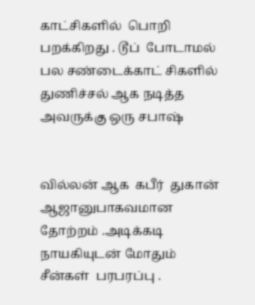காட்சிகளில்  பொறி பறக்கிறது . டூப்  போடாமல்  பல சண்டைக்காட் சிகளில்  துணிச்சல் ஆக நடித்த அவருக்கு ஒரு சபாஷ்


வில்லன் ஆக  கபீர்  துகான்  ஆஜானுபாகவமான தோற்றம் .அடிக்கடி  நாயகியுடன் மோதும் சீன்கள்  பரபரப்பு .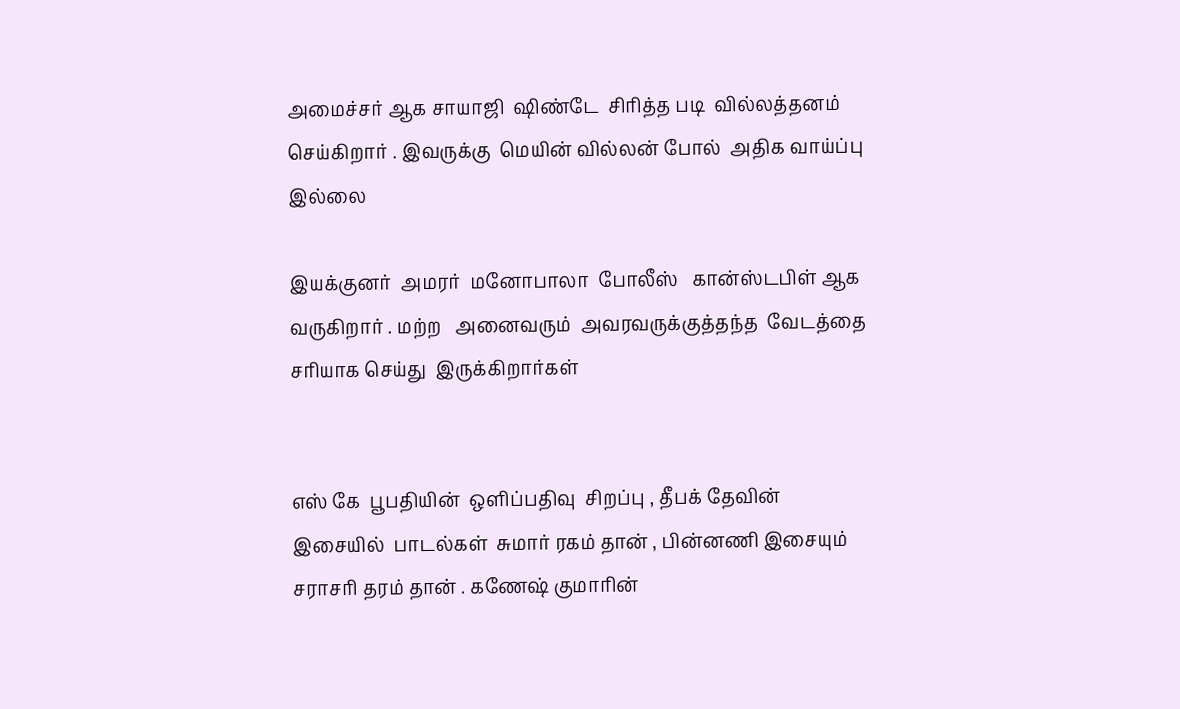அமைச்சர் ஆக சாயாஜி  ஷிண்டே  சிரித்த படி  வில்லத்தனம்   செய்கிறார் . இவருக்கு  மெயின் வில்லன் போல்  அதிக வாய்ப்பு இல்லை

இயக்குனர்  அமரர்  மனோபாலா  போலீஸ்   கான்ஸ்டபிள் ஆக  வருகிறார் . மற்ற   அனைவரும்  அவரவருக்குத்தந்த  வேடத்தை சரியாக செய்து  இருக்கிறார்கள்


எஸ் கே  பூபதியின்  ஒளிப்பதிவு  சிறப்பு , தீபக் தேவின்   இசையில்  பாடல்கள்  சுமார் ரகம் தான் , பின்னணி இசையும்  சராசரி தரம் தான் . கணேஷ் குமாரின்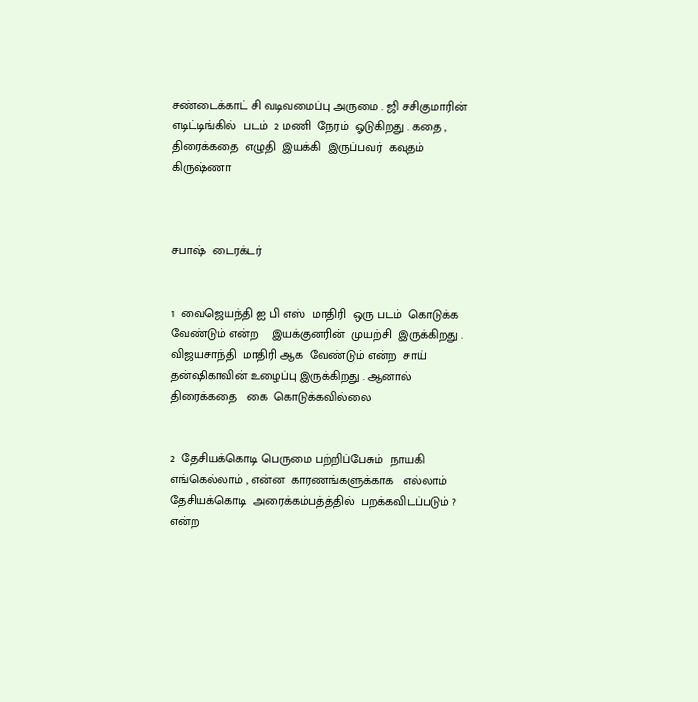சண்டைக்காட் சி வடிவமைப்பு அருமை . ஜி சசிகுமாரின்   எடிட்டிங்கில்  படம்  2 மணி  நேரம்  ஓடுகிறது . கதை , திரைக்கதை  எழுதி  இயக்கி  இருப்பவர்  கவுதம் கிருஷ்ணா



சபாஷ்  டைரக்டர்


1  வைஜெயந்தி ஐ பி எஸ்  மாதிரி  ஒரு படம்  கொடுக்க வேண்டும் என்ற    இயக்குனரின்  முயற்சி  இருக்கிறது . விஜயசாந்தி  மாதிரி ஆக  வேண்டும் என்ற  சாய் தன்ஷிகாவின் உழைப்பு இருக்கிறது . ஆனால்  திரைக்கதை   கை  கொடுக்கவில்லை


2  தேசியக்கொடி பெருமை பற்றிப்பேசும்  நாயகி  எங்கெல்லாம் , என்ன  காரணங்களுக்காக   எல்லாம்   தேசியக்கொடி  அரைக்கம்பத்த்தில்  பறக்கவிடப்படும் ?  என்ற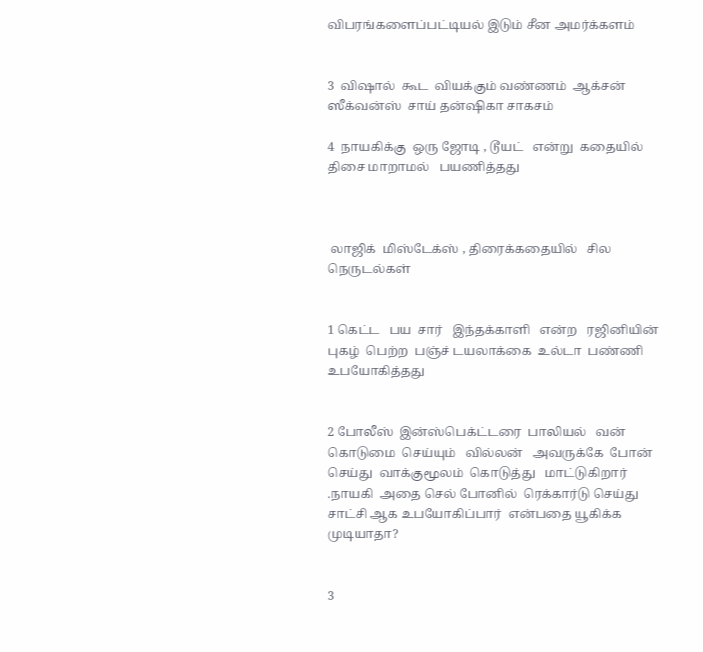விபரங்களைப்பட்டியல் இடும் சீன அமர்க்களம்


3  விஷால்  கூட  வியக்கும் வண்ணம்  ஆக்சன் ஸீக்வன்ஸ்  சாய் தன்ஷிகா சாகசம்

4  நாயகிக்கு  ஒரு ஜோடி , டூயட்   என்று  கதையில்   திசை மாறாமல்   பயணித்தது



 லாஜிக்  மிஸ்டேக்ஸ் , திரைக்கதையில்   சில  நெருடல்கள்


1 கெட்ட   பய  சார்   இந்தக்காளி   என்ற   ரஜினியின்   புகழ்  பெற்ற  பஞ்ச் டயலாக்கை  உல்டா  பண்ணி   உபயோகித்தது


2 போலீஸ்  இன்ஸ்பெக்ட்டரை  பாலியல்   வன் கொடுமை  செய்யும்   வில்லன்   அவருக்கே  போன்  செய்து  வாக்குமூலம்  கொடுத்து   மாட்டுகிறார் .நாயகி  அதை செல் போனில்  ரெக்கார்டு செய்து சாட்சி ஆக உபயோகிப்பார்  என்பதை யூகிக்க முடியாதா?


3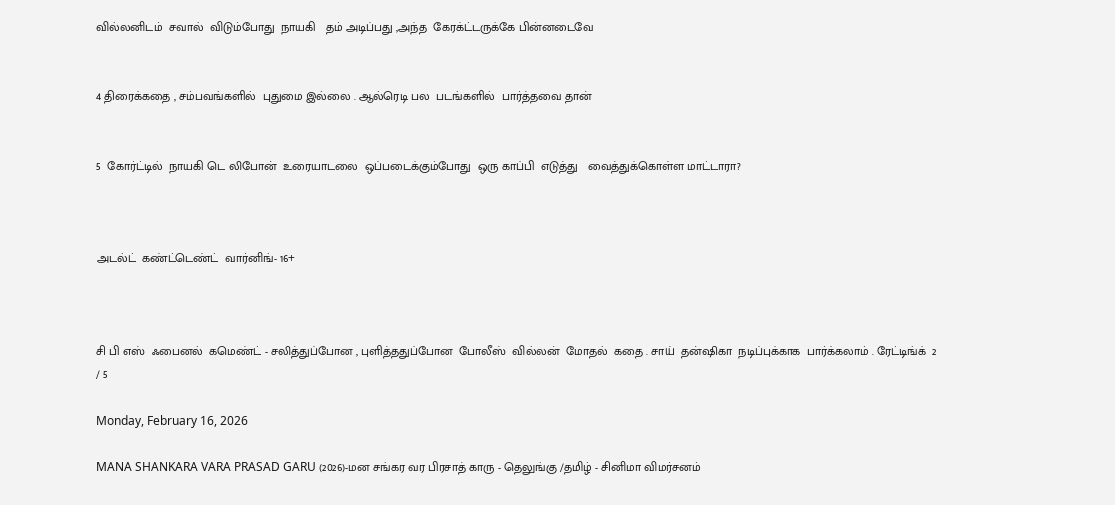வில்லனிடம்  சவால்  விடும்போது  நாயகி   தம் அடிப்பது ,அந்த  கேரக்ட்டருக்கே பின்னடைவே


4 திரைக்கதை , சம்பவங்களில்  புதுமை இல்லை . ஆல்ரெடி பல  படங்களில்  பார்த்தவை தான்


5  கோர்ட்டில்  நாயகி டெ லிபோன்  உரையாடலை  ஒப்படைக்கும்போது  ஒரு காப்பி  எடுத்து   வைத்துக்கொள்ள மாட்டாரா?



அடல்ட்  கண்ட்டெண்ட்  வார்னிங்- 16+



சி பி எஸ்  ஃபைனல்  கமெண்ட் - சலித்துப்போன , புளித்ததுப்போன  போலீஸ்  வில்லன்  மோதல்  கதை . சாய்  தன்ஷிகா  நடிப்புக்காக  பார்க்கலாம் . ரேட்டிங்க்  2 / 5

Monday, February 16, 2026

MANA SHANKARA VARA PRASAD GARU (2026)-மன சங்கர வர பிரசாத் காரு - தெலுங்கு /தமிழ் - சினிமா விமர்சனம்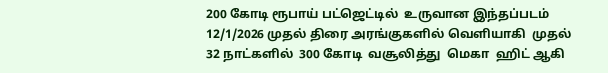200 கோடி ரூபாய் பட்ஜெட்டில்  உருவான இந்தப்படம்  12/1/2026 முதல் திரை அரங்குகளில் வெளியாகி  முதல் 32 நாட்களில்  300 கோடி  வசூலித்து  மெகா  ஹிட் ஆகி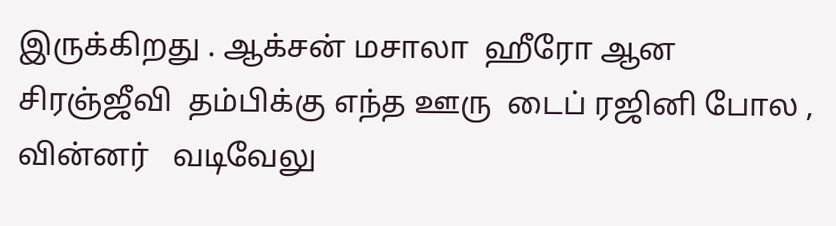இருக்கிறது . ஆக்சன் மசாலா  ஹீரோ ஆன சிரஞ்ஜீவி  தம்பிக்கு எந்த ஊரு  டைப் ரஜினி போல , வின்னர்   வடிவேலு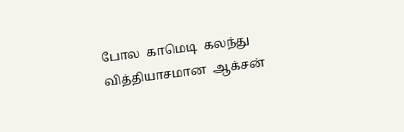போல  காமெடி  கலந்து  வித்தியாசமான  ஆக்சன்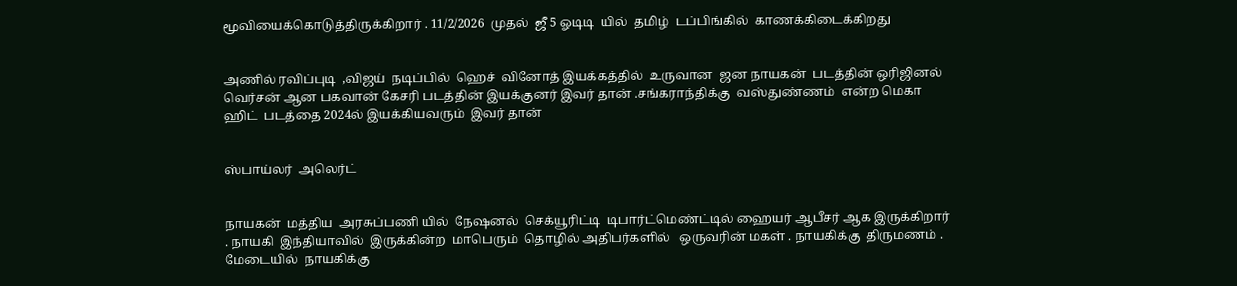மூவியைக்கொடுத்திருக்கிறார் . 11/2/2026  முதல்  ஜீ 5 ஓடிடி  யில்  தமிழ்  டப்பிங்கில்  காணக்கிடைக்கிறது


அணில் ரவிப்புடி  ,விஜய்  நடிப்பில்  ஹெச்  வினோத் இயக்கத்தில்  உருவான  ஜன நாயகன்  படத்தின் ஒரிஜினல்  வெர்சன் ஆன பகவான் கேசரி படத்தின் இயக்குனர் இவர் தான் .சங்கராந்திக்கு  வஸ்துண்ணம்  என்ற மெகா ஹிட்  படத்தை 2024ல் இயக்கியவரும்  இவர் தான்


ஸ்பாய்லர்  அலெர்ட்


நாயகன்  மத்திய  அரசுப்பணி யில்  நேஷனல்  செக்யூரிட்டி  டிபார்ட்மெண்ட்டில் ஹையர் ஆபீசர் ஆக இருக்கிறார் . நாயகி  இந்தியாவில்  இருக்கின்ற  மாபெரும்  தொழில் அதிபர்களில்   ஒருவரின் மகள் . நாயகிக்கு  திருமணம் . மேடையில்  நாயகிக்கு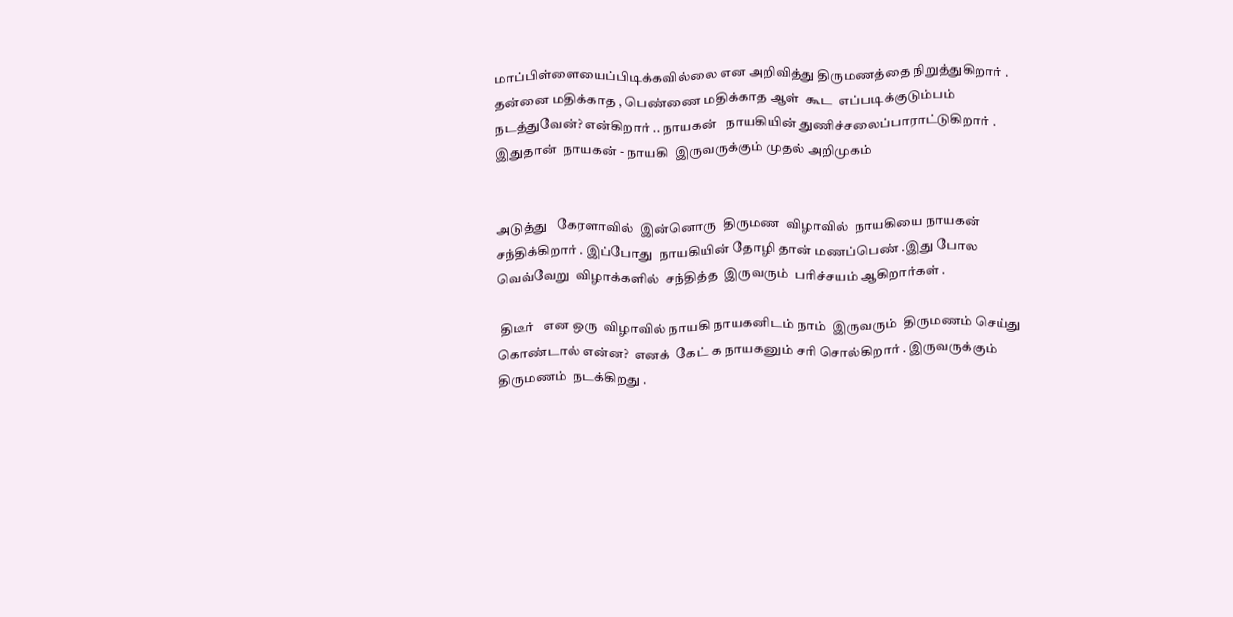மாப்பிள்ளையைப்பிடிக்கவில்லை என அறிவித்து திருமணத்தை நிறுத்துகிறார் . தன்னை மதிக்காத , பெண்ணை மதிக்காத ஆள்  கூட  எப்படிக்குடும்பம் நடத்துவேன்? என்கிறார் .. நாயகன்   நாயகியின் துணிச்சலைப்பாராட்டுகிறார் . இதுதான்  நாயகன் - நாயகி  இருவருக்கும் முதல் அறிமுகம்


அடுத்து   கேரளாவில்  இன்னொரு  திருமண  விழாவில்  நாயகியை நாயகன் சந்திக்கிறார் . இப்போது  நாயகியின் தோழி தான் மணப்பெண் .இது போல  வெவ்வேறு  விழாக்களில்  சந்தித்த  இருவரும்  பரிச்சயம் ஆகிறார்கள் .

 திடீர்   என ஒரு  விழாவில் நாயகி நாயகனிடம் நாம்  இருவரும்  திருமணம் செய்து  கொண்டால் என்ன?  எனக்  கேட் க நாயகனும் சரி சொல்கிறார் . இருவருக்கும்   திருமணம்  நடக்கிறது .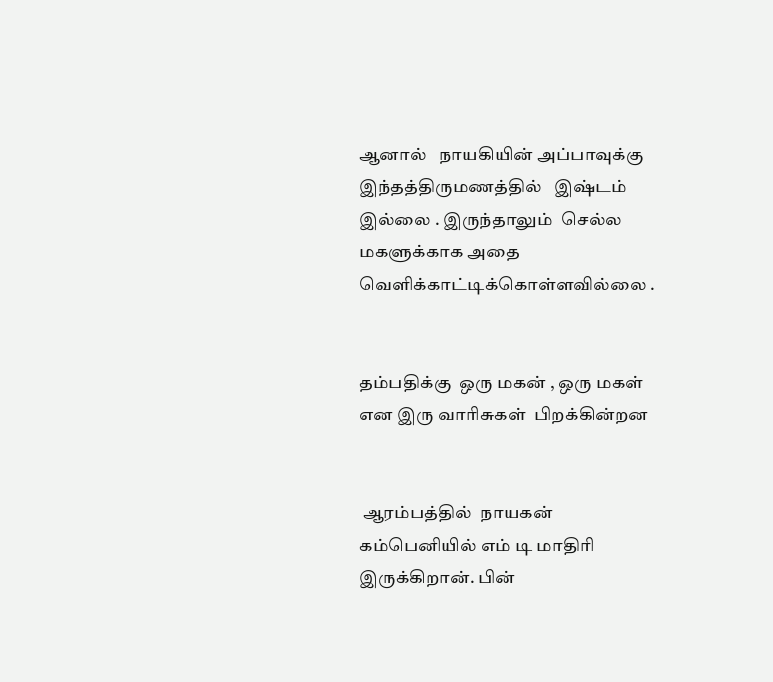ஆனால்   நாயகியின் அப்பாவுக்கு இந்தத்திருமணத்தில்   இஷ்டம் இல்லை . இருந்தாலும்  செல்ல மகளுக்காக அதை வெளிக்காட்டிக்கொள்ளவில்லை .


தம்பதிக்கு  ஒரு மகன் , ஒரு மகள்   என இரு வாரிசுகள்  பிறக்கின்றன


 ஆரம்பத்தில்  நாயகன்  கம்பெனியில் எம் டி மாதிரி  இருக்கிறான். பின்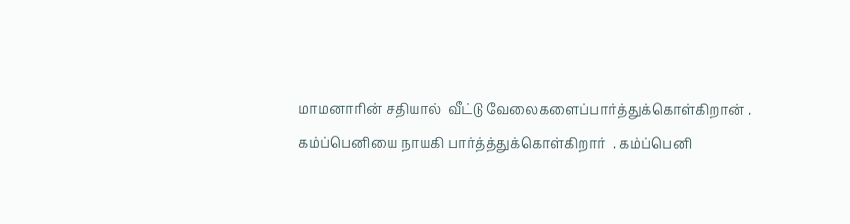மாமனாரின் சதியால்  வீட்டு வேலைகளைப்பார்த்துக்கொள்கிறான் . கம்ப்பெனியை நாயகி பார்த்த்துக்கொள்கிறார்  . கம்ப்பெனி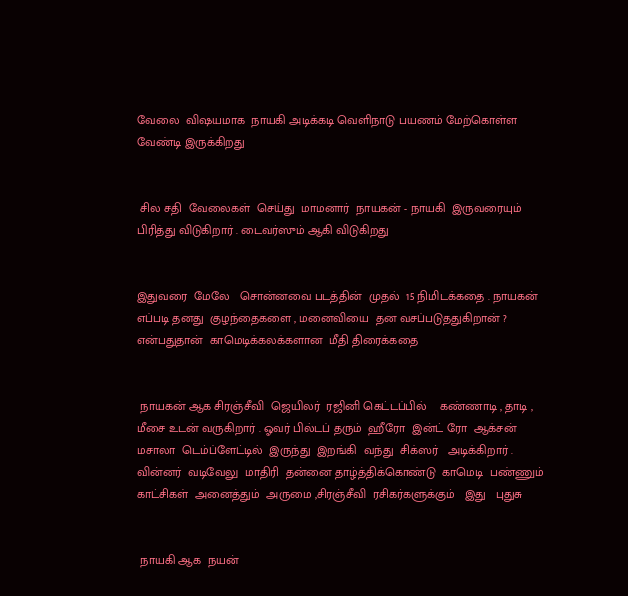வேலை  விஷயமாக  நாயகி அடிக்கடி வெளிநாடு பயணம் மேற்கொள்ள வேண்டி இருக்கிறது


 சில சதி  வேலைகள்  செய்து  மாமனார்  நாயகன் - நாயகி  இருவரையும்  பிரித்து விடுகிறார் . டைவர்ஸும் ஆகி விடுகிறது


இதுவரை  மேலே   சொன்னவை படத்தின்  முதல்  15 நிமிடக்கதை . நாயகன்  எப்படி தனது  குழந்தைகளை , மனைவியை  தன வசப்படுததுகிறான் ? என்பதுதான்  காமெடிக்கலக்களான  மீதி திரைக்கதை


 நாயகன் ஆக சிரஞ்சீவி  ஜெயிலர்  ரஜினி கெட்டப்பில்    கண்ணாடி , தாடி , மீசை உடன் வருகிறார் . ஓவர் பில்டப் தரும்  ஹீரோ  இன்ட் ரோ  ஆக்சன்  மசாலா  டெம்ப்ளேட்டில்  இருந்து  இறங்கி  வந்து  சிக்ஸர்   அடிக்கிறார் .  வின்னர்  வடிவேலு  மாதிரி  தன்னை தாழ்த்திக்கொண்டு  காமெடி  பண்ணும்  காட்சிகள்  அனைத்தும்  அருமை ,சிரஞ்சீவி  ரசிகர்களுக்கும்   இது   புதுசு


 நாயகி ஆக  நயன்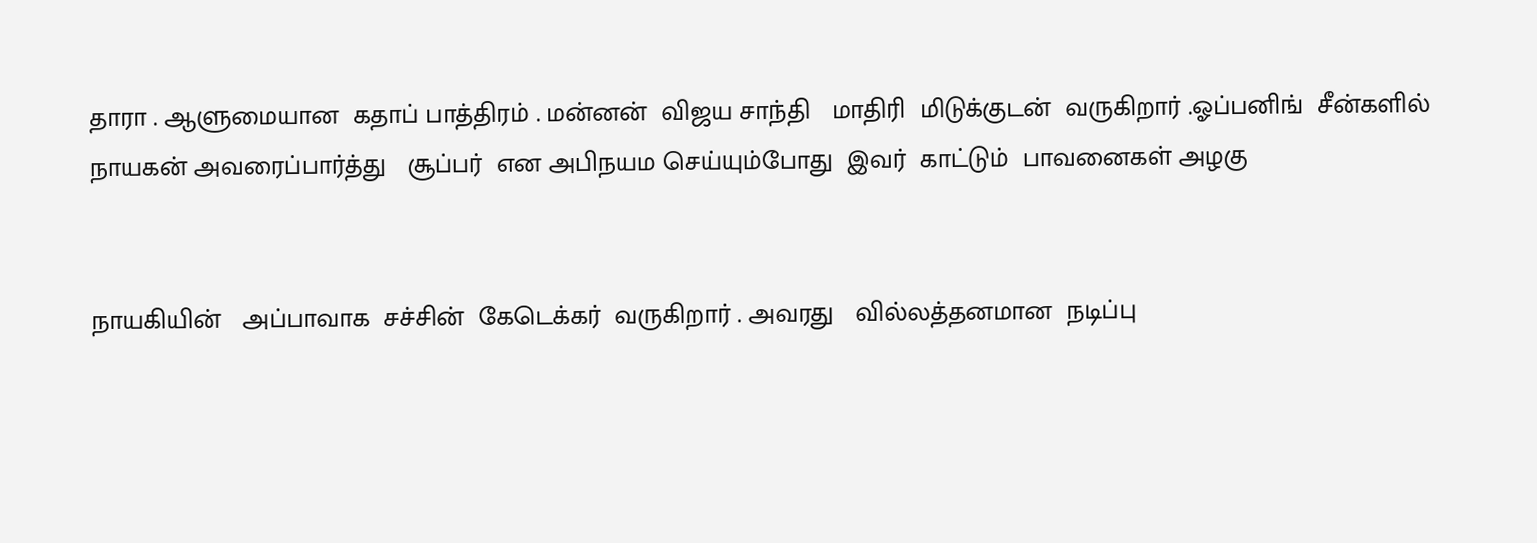தாரா . ஆளுமையான  கதாப் பாத்திரம் . மன்னன்  விஜய சாந்தி   மாதிரி  மிடுக்குடன்  வருகிறார் .ஓப்பனிங்  சீன்களில்  நாயகன் அவரைப்பார்த்து   சூப்பர்  என அபிநயம செய்யும்போது  இவர்  காட்டும்  பாவனைகள் அழகு


நாயகியின்   அப்பாவாக  சச்சின்  கேடெக்கர்  வருகிறார் . அவரது   வில்லத்தனமான  நடிப்பு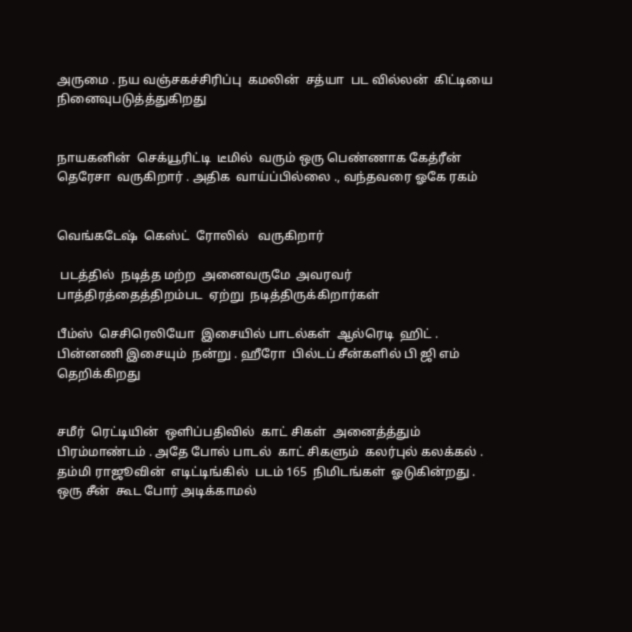அருமை . நய வஞ்சகச்சிரிப்பு  கமலின்  சத்யா  பட வில்லன்  கிட்டியை நினைவுபடுத்த்துகிறது


நாயகனின்  செக்யூரிட்டி  டீமில்  வரும் ஒரு பெண்ணாக கேத்ரீன்  தெரேசா  வருகிறார் . அதிக  வாய்ப்பில்லை ., வந்தவரை ஓகே ரகம்


வெங்கடேஷ்  கெஸ்ட்  ரோலில்   வருகிறார்

 படத்தில்  நடித்த மற்ற  அனைவருமே  அவரவர்  பாத்திரத்தைத்திறம்பட  ஏற்று  நடித்திருக்கிறார்கள்

பீம்ஸ்  செசிரெலியோ  இசையில் பாடல்கள்  ஆல்ரெடி  ஹிட் . பின்னணி இசையும்  நன்று . ஹீரோ  பில்டப் சீன்களில் பி ஜி எம் தெறிக்கிறது


சமீர்  ரெட்டியின்  ஒளிப்பதிவில்  காட் சிகள்  அனைத்த்தும் பிரம்மாண்டம் . அதே போல் பாடல்  காட் சிகளும்  கலர்புல் கலக்கல் . தம்மி ராஜூவின்  எடிட்டிங்கில்  படம் 165  நிமிடங்கள்  ஓடுகின்றது . ஒரு சீன்  கூட போர் அடிக்காமல்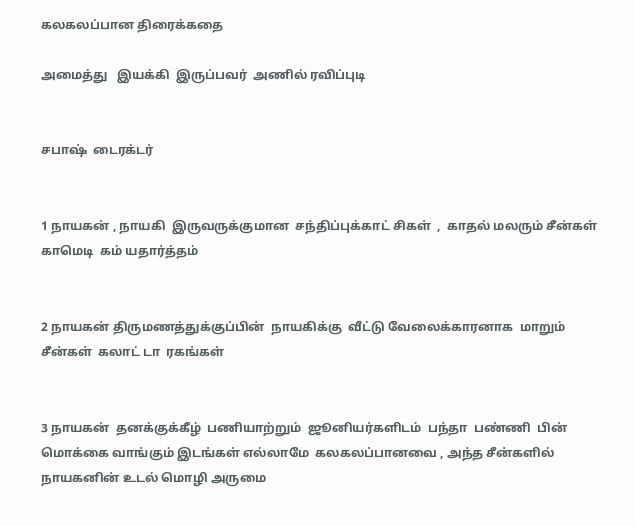கலகலப்பான திரைக்கதை

அமைத்து   இயக்கி  இருப்பவர்  அணில் ரவிப்புடி


சபாஷ்  டைரக்டர்


1 நாயகன் , நாயகி  இருவருக்குமான  சந்திப்புக்காட் சிகள்  ,  காதல் மலரும் சீன்கள் காமெடி  கம் யதார்த்தம்


2 நாயகன் திருமணத்துக்குப்பின்  நாயகிக்கு  வீட்டு வேலைக்காரனாக  மாறும் சீன்கள்  கலாட் டா  ரகங்கள்


3 நாயகன்  தனக்குக்கீழ்  பணியாற்றும்  ஜூனியர்களிடம்  பந்தா  பண்ணி  பின் மொக்கை வாங்கும் இடங்கள் எல்லாமே  கலகலப்பானவை , அந்த சீன்களில் நாயகனின் உடல் மொழி அருமை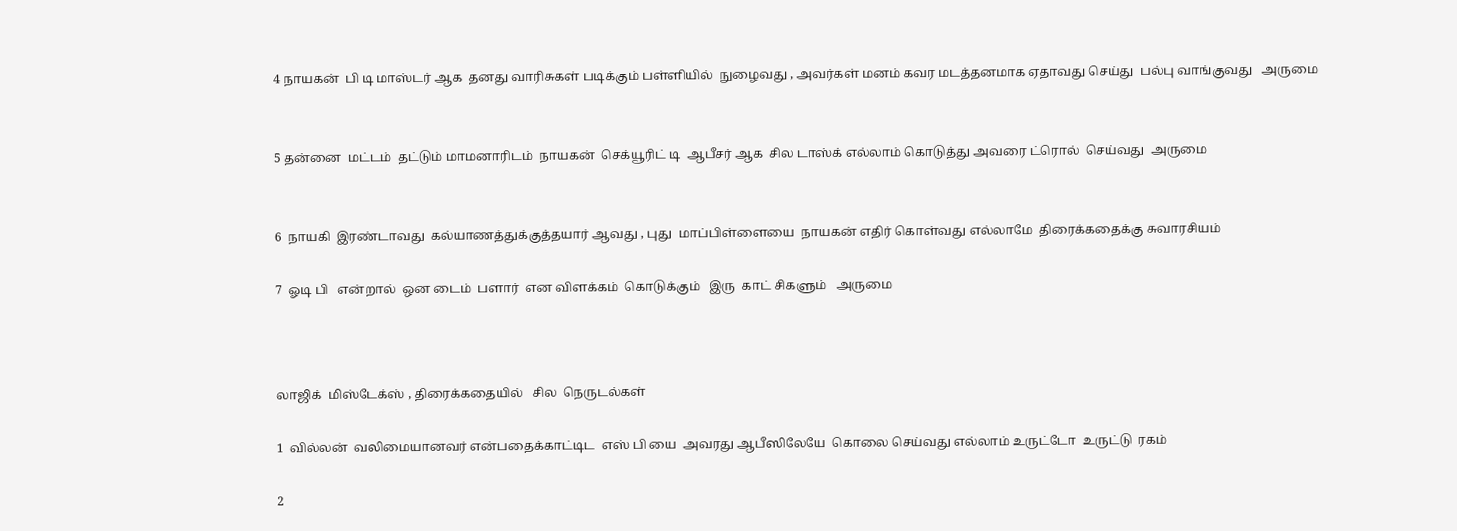4 நாயகன்  பி டி மாஸ்டர் ஆக  தனது வாரிசுகள் படிக்கும் பள்ளியில்  நுழைவது , அவர்கள் மனம் கவர மடத்தனமாக ஏதாவது செய்து  பல்பு வாங்குவது   அருமை


5 தன்னை  மட்டம்  தட்டும் மாமனாரிடம்  நாயகன்  செக்யூரிட் டி  ஆபீசர் ஆக  சில டாஸ்க் எல்லாம் கொடுத்து அவரை ட்ரொல்  செய்வது  அருமை


6  நாயகி  இரண்டாவது  கல்யாணத்துக்குத்தயார் ஆவது , புது  மாப்பிள்ளையை  நாயகன் எதிர் கொள்வது எல்லாமே  திரைக்கதைக்கு சுவாரசியம்

7  ஓடி பி   என்றால்  ஒன டைம்  பளார்  என விளக்கம்  கொடுக்கும்   இரு  காட் சிகளும்   அருமை



லாஜிக்  மிஸ்டேக்ஸ் , திரைக்கதையில்   சில  நெருடல்கள்

1  வில்லன்  வலிமையானவர் என்பதைக்காட்டிட  எஸ் பி யை  அவரது ஆபீஸிலேயே  கொலை செய்வது எல்லாம் உருட்டோ  உருட்டு  ரகம்

2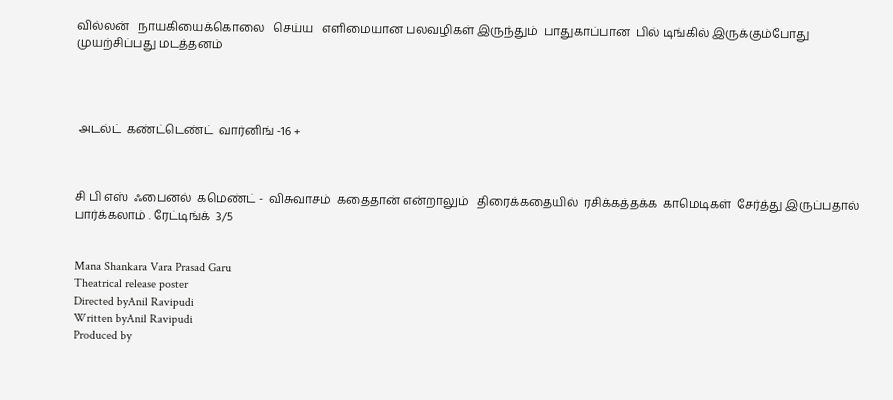வில்லன்   நாயகியைக்கொலை   செய்ய   எளிமையான பலவழிகள் இருந்தும்  பாதுகாப்பான  பில் டிங்கில் இருக்கும்போது முயற்சிப்பது மடத்தனம்




 அடல்ட்  கண்ட்டெண்ட்  வார்னிங் -16 +



சி பி எஸ்  ஃபைனல்  கமெண்ட் -  விசுவாசம்  கதைதான் என்றாலும்   திரைக்கதையில்  ரசிக்கத்தக்க  காமெடிகள்  சேர்த்து இருப்பதால்  பார்க்கலாம் . ரேட்டிங்க்  3/5


Mana Shankara Vara Prasad Garu
Theatrical release poster
Directed byAnil Ravipudi
Written byAnil Ravipudi
Produced by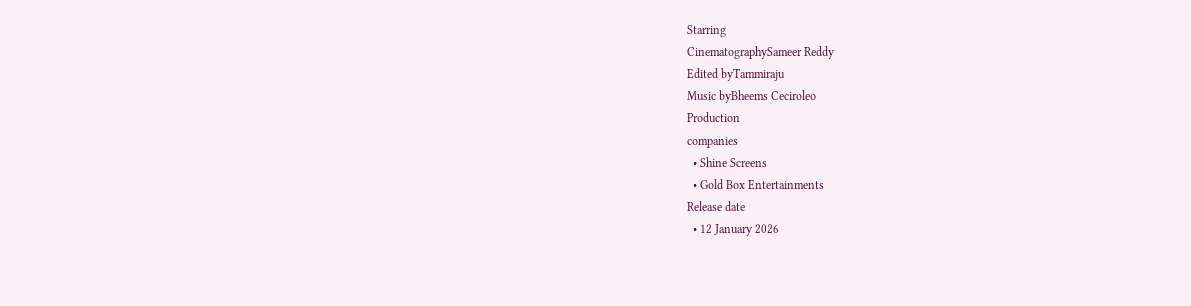Starring
CinematographySameer Reddy
Edited byTammiraju
Music byBheems Ceciroleo
Production
companies
  • Shine Screens
  • Gold Box Entertainments
Release date
  • 12 January 2026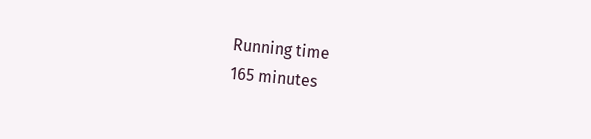Running time
165 minutes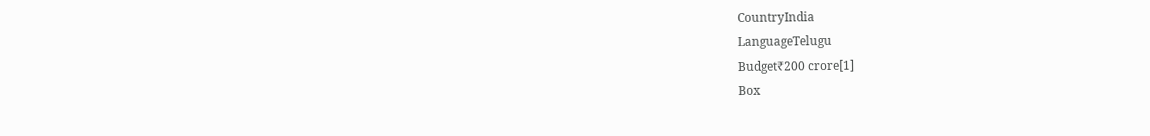CountryIndia
LanguageTelugu
Budget₹200 crore[1]
Box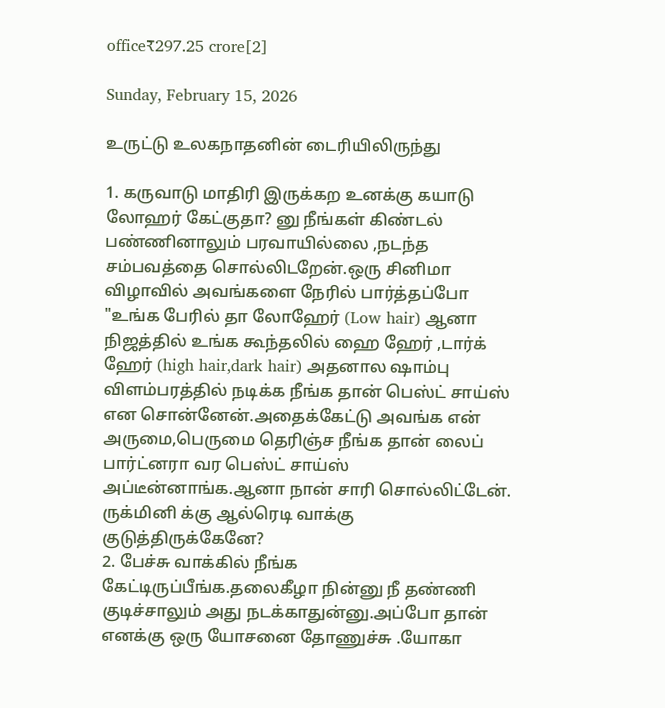office₹297.25 crore[2]

Sunday, February 15, 2026

உருட்டு உலகநாதனின் டைரியிலிருந்து

1. கருவாடு மாதிரி இருக்கற உனக்கு கயாடு லோஹர் கேட்குதா? னு நீங்கள் கிண்டல் பண்ணினாலும் பரவாயில்லை ,நடந்த சம்பவத்தை சொல்லிடறேன்.ஒரு சினிமா விழாவில் அவங்களை நேரில் பார்த்தப்போ "உங்க பேரில் தா லோஹேர் (Low hair) ஆனா நிஜத்தில் உங்க கூந்தலில் ஹை ஹேர் ,டார்க் ஹேர் (high hair,dark hair) அதனால ஷாம்பு விளம்பரத்தில் நடிக்க நீங்க தான் பெஸ்ட் சாய்ஸ் என சொன்னேன்.அதைக்கேட்டு அவங்க என் அருமை,பெருமை தெரிஞ்ச நீங்க தான் லைப் பார்ட்னரா வர பெஸ்ட் சாய்ஸ் அப்டீன்னாங்க.ஆனா நான் சாரி சொல்லிட்டேன். ருக்மினி க்கு ஆல்ரெடி வாக்கு குடுத்திருக்கேனே?
2. பேச்சு வாக்கில் நீங்க கேட்டிருப்பீங்க.தலைகீழா நின்னு நீ தண்ணி குடிச்சாலும் அது நடக்காதுன்னு.அப்போ தான் எனக்கு ஒரு யோசனை தோணுச்சு .யோகா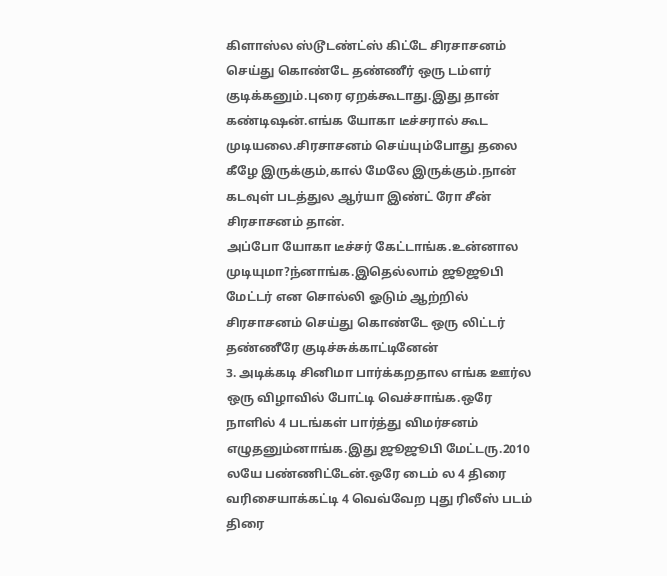கிளாஸ்ல ஸ்டூடண்ட்ஸ் கிட்டே சிரசாசனம் செய்து கொண்டே தண்ணீர் ஒரு டம்ளர் குடிக்கனும்.புரை ஏறக்கூடாது.இது தான் கண்டிஷன்.எங்க யோகா டீச்சரால் கூட முடியலை.சிரசாசனம் செய்யும்போது தலை கீழே இருக்கும்,கால் மேலே இருக்கும்.நான் கடவுள் படத்துல ஆர்யா இண்ட் ரோ சீன் சிரசாசனம் தான்.
அப்போ யோகா டீச்சர் கேட்டாங்க.உன்னால முடியுமா?ந்னாங்க.இதெல்லாம் ஜூஜூபி மேட்டர் என சொல்லி ஓடும் ஆற்றில் சிரசாசனம் செய்து கொண்டே ஒரு லிட்டர் தண்ணீரே குடிச்சுக்காட்டினேன்
3. அடிக்கடி சினிமா பார்க்கறதால எங்க ஊர்ல ஒரு விழாவில் போட்டி வெச்சாங்க.ஒரே நாளில் 4 படங்கள் பார்த்து விமர்சனம் எழுதனும்னாங்க.இது ஜூஜூபி மேட்டரு.2010 லயே பண்ணிட்டேன்.ஒரே டைம் ல 4 திரை வரிசையாக்கட்டி 4 வெவ்வேற புது ரிலீஸ் படம் திரை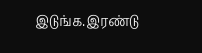இடுங்க.இரண்டு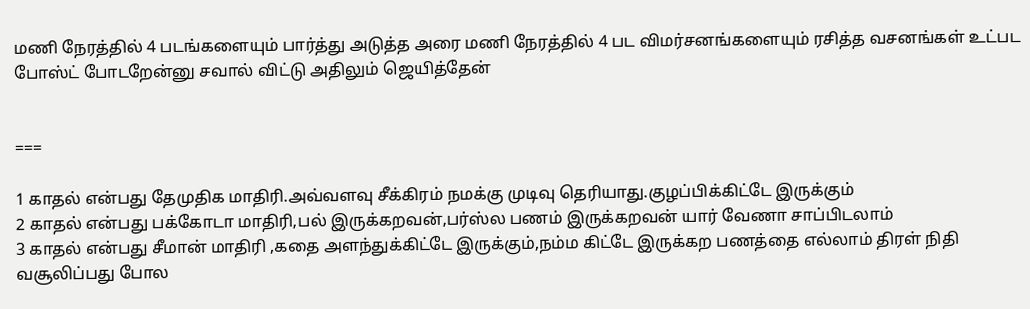மணி நேரத்தில் 4 படங்களையும் பார்த்து அடுத்த அரை மணி நேரத்தில் 4 பட விமர்சனங்களையும் ரசித்த வசனங்கள் உட்பட போஸ்ட் போடறேன்னு சவால் விட்டு அதிலும் ஜெயித்தேன்


===

1 காதல் என்பது தேமுதிக மாதிரி.அவ்வளவு சீக்கிரம் நமக்கு முடிவு தெரியாது.குழப்பிக்கிட்டே இருக்கும்
2 காதல் என்பது பக்கோடா மாதிரி,பல் இருக்கறவன்,பர்ஸ்ல பணம் இருக்கறவன் யார் வேணா சாப்பிடலாம்
3 காதல் என்பது சீமான் மாதிரி ,கதை அளந்துக்கிட்டே இருக்கும்,நம்ம கிட்டே இருக்கற பணத்தை எல்லாம் திரள் நிதி வசூலிப்பது போல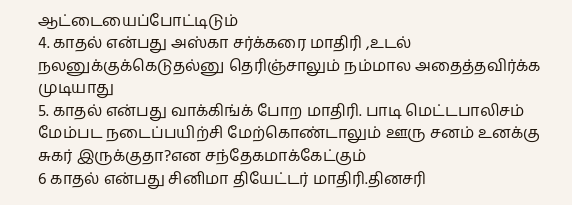ஆட்டையைப்போட்டிடும்
4. காதல் என்பது அஸ்கா சர்க்கரை மாதிரி ,உடல் நலனுக்குக்கெடுதல்னு தெரிஞ்சாலும் நம்மால அதைத்தவிர்க்க முடியாது
5. காதல் என்பது வாக்கிங்க் போற மாதிரி. பாடி மெட்டபாலிசம் மேம்பட நடைப்பயிற்சி மேற்கொண்டாலும் ஊரு சனம் உனக்கு சுகர் இருக்குதா?என சந்தேகமாக்கேட்கும்
6 காதல் என்பது சினிமா தியேட்டர் மாதிரி.தினசரி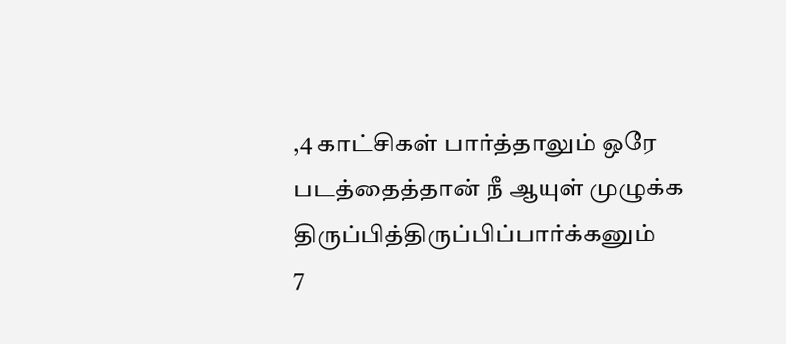,4 காட்சிகள் பார்த்தாலும் ஒரே படத்தைத்தான் நீ ஆயுள் முழுக்க திருப்பித்திருப்பிப்பார்க்கனும்
7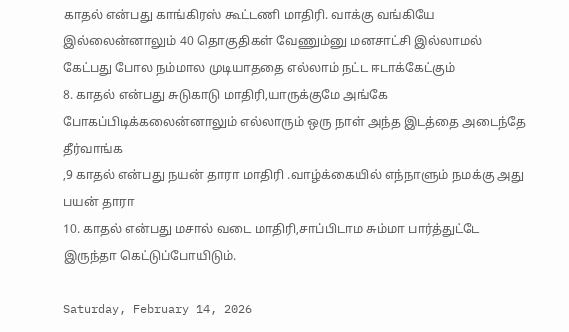காதல் என்பது காங்கிரஸ் கூட்டணி மாதிரி. வாக்கு வங்கியே இல்லைன்னாலும் 40 தொகுதிகள் வேணும்னு மனசாட்சி இல்லாமல் கேட்பது போல நம்மால முடியாததை எல்லாம் நட்ட ஈடாக்கேட்கும்
8. காதல் என்பது சுடுகாடு மாதிரி,யாருக்குமே அங்கே போகப்பிடிக்கலைன்னாலும் எல்லாரும் ஒரு நாள் அந்த இடத்தை அடைந்தே தீர்வாங்க
,9 காதல் என்பது நயன் தாரா மாதிரி .வாழ்க்கையில் எந்நாளும் நமக்கு அது பயன் தாரா
10. காதல் என்பது மசால் வடை மாதிரி,சாப்பிடாம சும்மா பார்த்துட்டே இருந்தா கெட்டுப்போயிடும்.

Saturday, February 14, 2026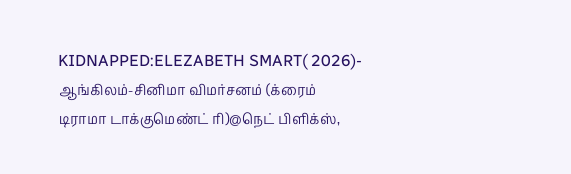KIDNAPPED:ELEZABETH SMART( 2026)- ஆங்கிலம்-சினிமா விமர்சனம் (க்ரைம் டிராமா டாக்குமெண்ட் ரி)@நெட் பிளிக்ஸ்,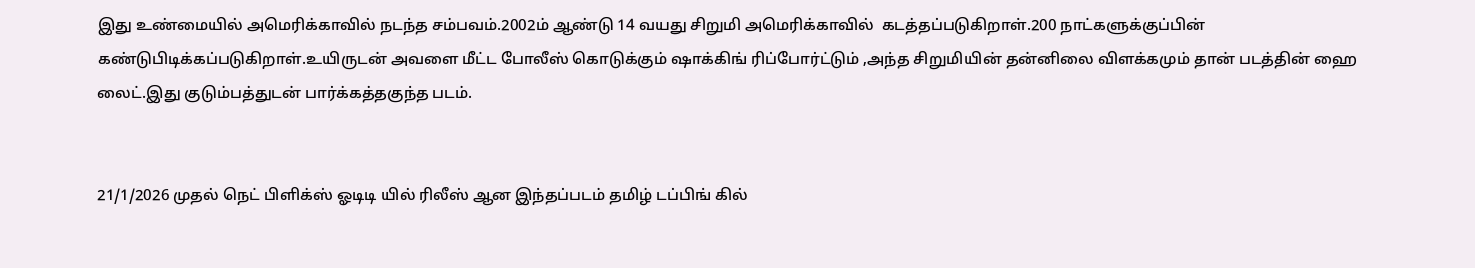இது உண்மையில் அமெரிக்காவில் நடந்த சம்பவம்.2002ம் ஆண்டு 14 வயது சிறுமி அமெரிக்காவில்  கடத்தப்படுகிறாள்.200 நாட்களுக்குப்பின் கண்டுபிடிக்கப்படுகிறாள்.உயிருடன் அவளை மீட்ட போலீஸ் கொடுக்கும் ஷாக்கிங் ரிப்போர்ட்டும் ,அந்த சிறுமியின் தன்னிலை விளக்கமும் தான் படத்தின் ஹை லைட்.இது குடும்பத்துடன் பார்க்கத்தகுந்த படம்.


21/1/2026 முதல் நெட் பிளிக்ஸ் ஓடிடி யில் ரிலீஸ் ஆன இந்தப்படம் தமிழ் டப்பிங் கில்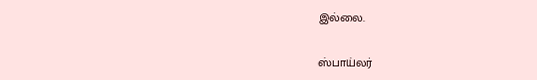இல்லை.


ஸ்பாய்லர்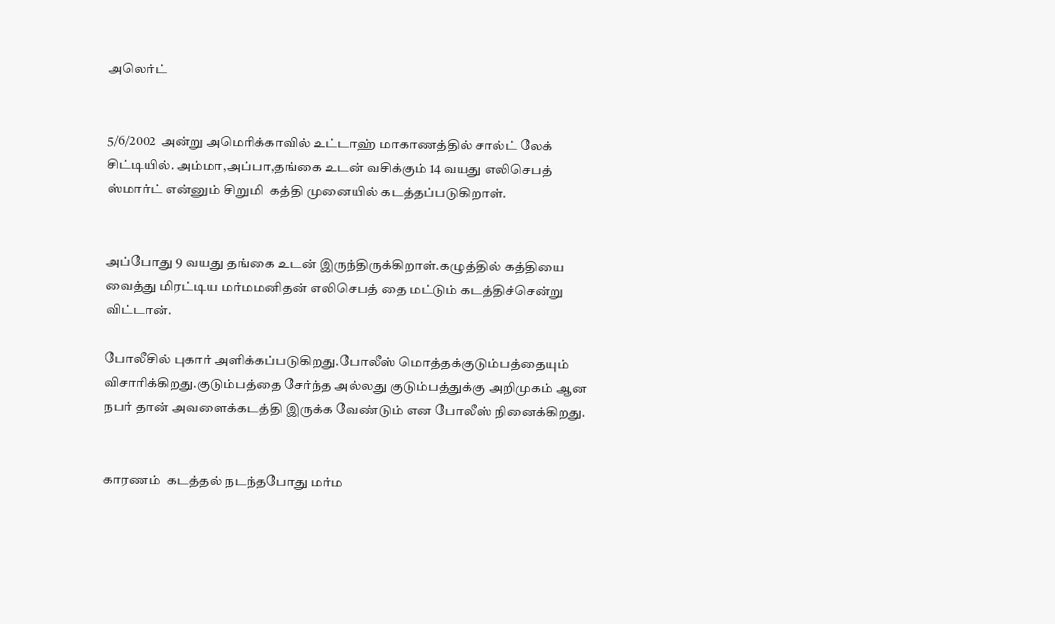அலெர்ட்


5/6/2002  அன்று அமெரிக்காவில் உட்டாஹ் மாகாணத்தில் சால்ட் லேக் சிட்டியில். அம்மா,அப்பா,தங்கை உடன் வசிக்கும் 14 வயது எலிசெபத் ஸ்மார்ட் என்னும் சிறுமி  கத்தி முனையில் கடத்தப்படுகிறாள்.


அப்போது 9 வயது தங்கை உடன் இருந்திருக்கிறாள்.கழுத்தில் கத்தியை வைத்து மிரட்டிய மர்மமனிதன் எலிசெபத் தை மட்டும் கடத்திச்சென்று விட்டான்.

போலீசில் புகார் அளிக்கப்படுகிறது.போலீஸ் மொத்தக்குடும்பத்தையும் விசாரிக்கிறது.குடும்பத்தை சேர்ந்த அல்லது குடும்பத்துக்கு அறிமுகம் ஆன நபர் தான் அவளைக்கடத்தி இருக்க வேண்டும் என போலீஸ் நினைக்கிறது.


காரணம்  கடத்தல் நடந்தபோது மர்ம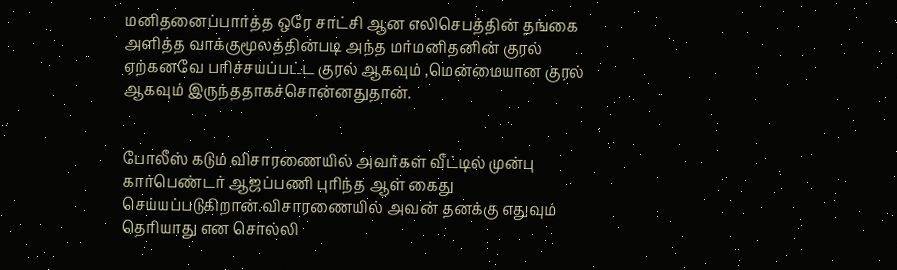மனிதனைப்பார்த்த ஒரே சாட்சி ஆன எலிசெபத்தின் தங்கை அளித்த வாக்குமூலத்தின்படி அந்த மர்மனிதனின் குரல் ஏற்கனவே பரிச்சயப்பட்ட குரல் ஆகவும் ,மென்மையான குரல் ஆகவும் இருந்ததாகச்சொன்னதுதான்.


போலீஸ் கடும் விசாரணையில் அவர்கள் வீட்டில் முன்பு கார்பெண்டர் ஆஜப்பணி புரிந்த ஆள் கைது செய்யப்படுகிறான்.விசாரணையில் அவன் தனக்கு எதுவும் தெரியாது என சொல்லி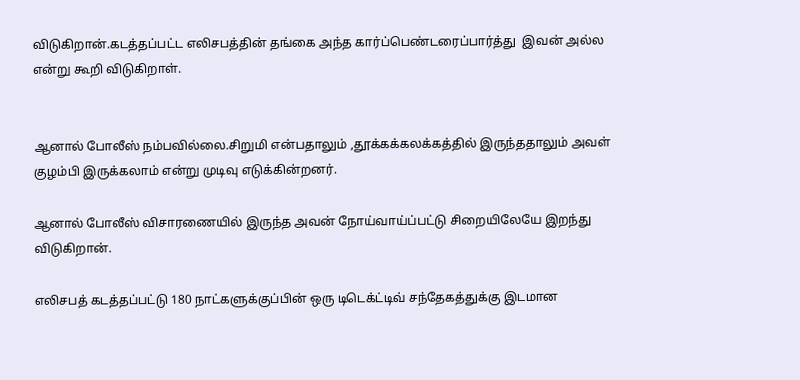விடுகிறான்.கடத்தப்பட்ட எலிசபத்தின் தங்கை அந்த கார்ப்பெண்டரைப்பார்த்து  இவன் அல்ல என்று கூறி விடுகிறாள்.


ஆனால் போலீஸ் நம்பவில்லை.சிறுமி என்பதாலும் ,தூக்கக்கலக்கத்தில் இருந்ததாலும் அவள் குழம்பி இருக்கலாம் என்று முடிவு எடுக்கின்றனர்.

ஆனால் போலீஸ் விசாரணையில் இருந்த அவன் நோய்வாய்ப்பட்டு சிறையிலேயே இறந்து விடுகிறான்.

எலிசபத் கடத்தப்பட்டு 180 நாட்களுக்குப்பின் ஒரு டிடெக்ட்டிவ் சந்தேகத்துக்கு இடமான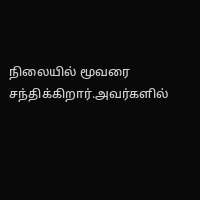நிலையில் மூவரை சந்திக்கிறார்.அவர்களில்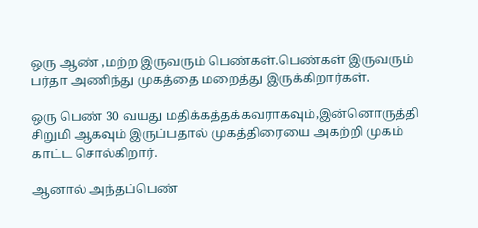ஒரு ஆண் ,மற்ற இருவரும் பெண்கள்.பெண்கள் இருவரும் பர்தா அணிந்து முகத்தை மறைத்து இருக்கிறார்கள்.

ஒரு பெண் 30 வயது மதிக்கத்தக்கவராகவும்,இன்னொருத்தி சிறுமி ஆகவும் இருப்பதால் முகத்திரையை அகற்றி முகம் காட்ட சொல்கிறார்.

ஆனால் அந்தப்பெண்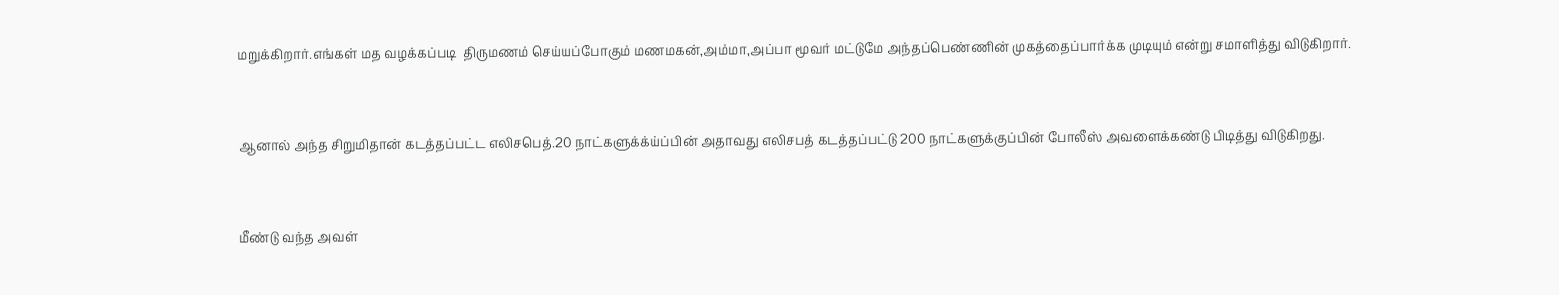மறுக்கிறார்.எங்கள் மத வழக்கப்படி  திருமணம் செய்யப்போகும் மணமகன்,அம்மா,அப்பா மூவர் மட்டுமே அந்தப்பெண்ணின் முகத்தைப்பார்க்க முடியும் என்று சமாளித்து விடுகிறார்.


ஆனால் அந்த சிறுமிதான் கடத்தப்பட்ட எலிசபெத்.20 நாட்களுக்க்ய்ப்பின் அதாவது எலிசபத் கடத்தப்பட்டு 200 நாட்களுக்குப்பின் போலீஸ் அவளைக்கண்டு பிடித்து விடுகிறது.


மீண்டு வந்த அவள்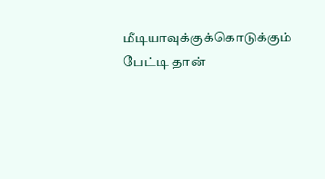மீடியாவுக்குக்கொடுக்கும் பேட்டி தான்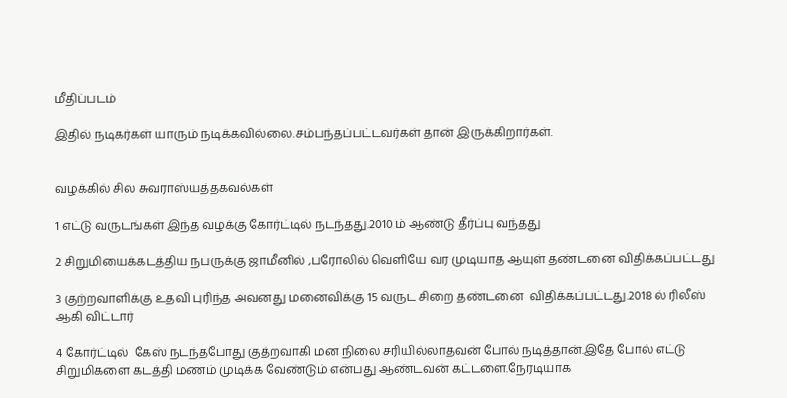மீதிப்படம்

இதில் நடிகர்கள் யாரும் நடிக்கவில்லை.சம்பந்தப்பட்டவர்கள் தான் இருக்கிறார்கள்.


வழக்கில் சில சுவராஸ்யத்தகவல்கள்

1 எட்டு வருடங்கள் இந்த வழக்கு கோர்ட்டில் நடந்தது.2010 ம் ஆண்டு தீர்ப்பு வந்தது

2 சிறுமியைக்கடத்திய நபருக்கு ஜாமீனில் ,பரோலில் வெளியே வர முடியாத ஆயுள் தண்டனை விதிக்கப்பட்டது

3 குற்றவாளிக்கு உதவி புரிந்த அவனது மனைவிக்கு 15 வருட சிறை தண்டனை  விதிக்கப்பட்டது.2018 ல் ரிலீஸ் ஆகி விட்டார்

4 கோர்ட்டில்  கேஸ் நடந்தபோது குத்றவாகி மன நிலை சரியில்லாதவன் போல் நடித்தான்.இதே போல் எட்டு சிறுமிகளை கடத்தி மணம் முடிக்க வேண்டும் என்பது ஆண்டவன் கட்டளை.நேரடியாக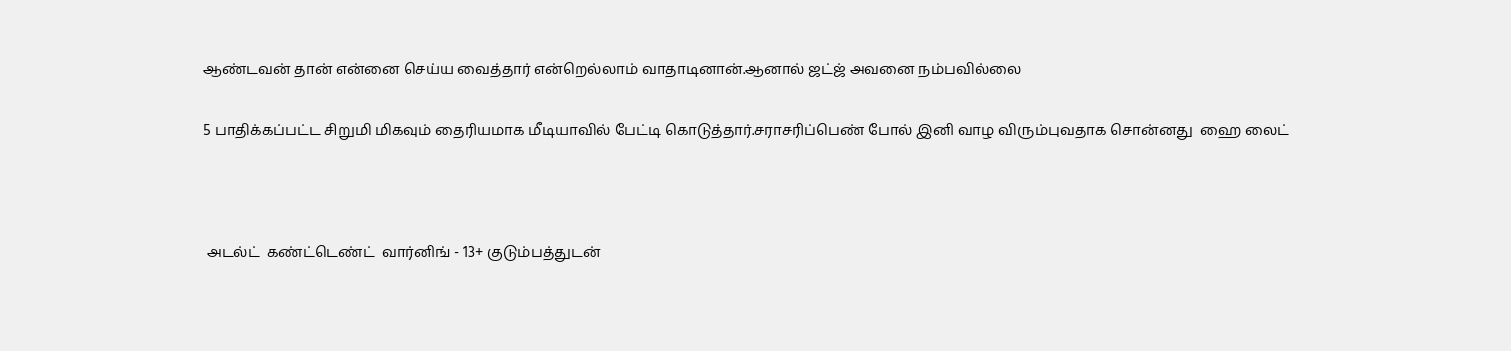ஆண்டவன் தான் என்னை செய்ய வைத்தார் என்றெல்லாம் வாதாடினான்.ஆனால் ஜட்ஜ் அவனை நம்பவில்லை

5 பாதிக்கப்பட்ட சிறுமி மிகவும் தைரியமாக மீடியாவில் பேட்டி கொடுத்தார்.சராசரிப்பெண் போல் இனி வாழ விரும்புவதாக சொன்னது  ஹை லைட்



 அடல்ட்  கண்ட்டெண்ட்  வார்னிங் - 13+ குடும்பத்துடன்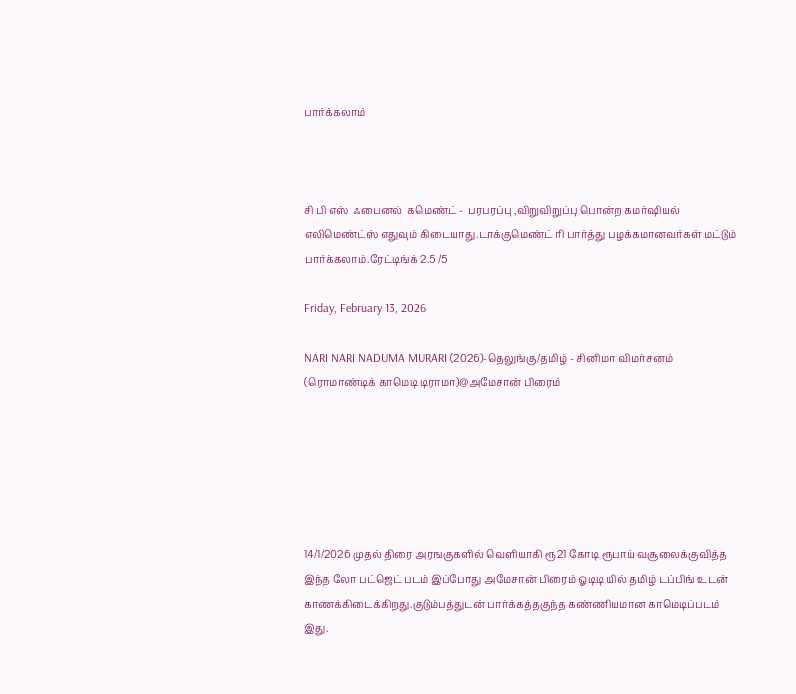பார்க்கலாம்



சி பி எஸ்  ஃபைனல்  கமெண்ட் -  பரபரப்பு ,விறுவிறுப்பு பொன்ற கமர்ஷியல் எலிமெண்ட்ஸ் எதுவும் கிடையாது.டாக்குமெண்ட் ரி பார்த்து பழக்கமானவர்கள் மட்டும் பார்க்கலாம்.ரேட்டிங்க் 2.5 /5

Friday, February 13, 2026

NARI NARI NADUMA MURARI (2026)-தெலுங்கு/தமிழ் - சினிமா விமர்சனம் (ரொமாண்டிக் காமெடி டிராமா)@அமேசான் பிரைம்






14/1/2026 முதல் திரை அரஙகுகளில் வெளியாகி ரூ21 கோடி ரூபாய் வசூலைக்குவித்த இந்த லோ பட்ஜெட் படம் இப்போது அமேசான் பிரைம் ஓடிடி யில் தமிழ் டப்பிங் உடன் காணக்கிடைக்கிறது.குடும்பத்துடன் பார்க்கத்தகுந்த கண்ணியமான காமெடிப்படம் இது.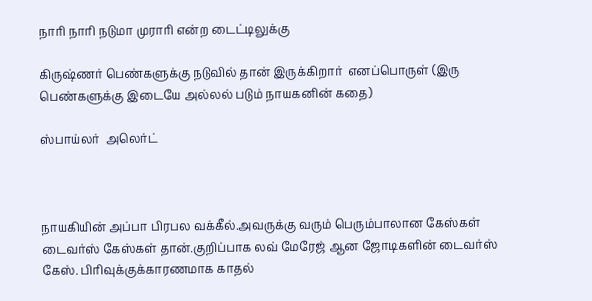நாரி நாரி நடுமா முராரி என்ற டைட்டிலுக்கு

கிருஷ்ணர் பெண்களுக்கு நடுவில் தான் இருக்கிறார்  எனப்பொருள் (இரு பெண்களுக்கு இடையே அல்லல் படும் நாயகனின் கதை)

ஸ்பாய்லர்  அலெர்ட்



நாயகியின் அப்பா பிரபல வக்கீல்.அவருக்கு வரும் பெரும்பாலான கேஸ்கள் டைவர்ஸ் கேஸ்கள் தான்.குறிப்பாக லவ் மேரேஜ் ஆன ஜோடிகளின் டைவர்ஸ் கேஸ். பிரிவுக்குக்காரணமாக காதல்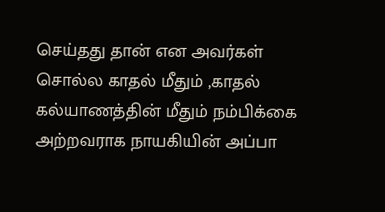செய்தது தான் என அவர்கள் சொல்ல காதல் மீதும் ,காதல் கல்யாணத்தின் மீதும் நம்பிக்கை அற்றவராக நாயகியின் அப்பா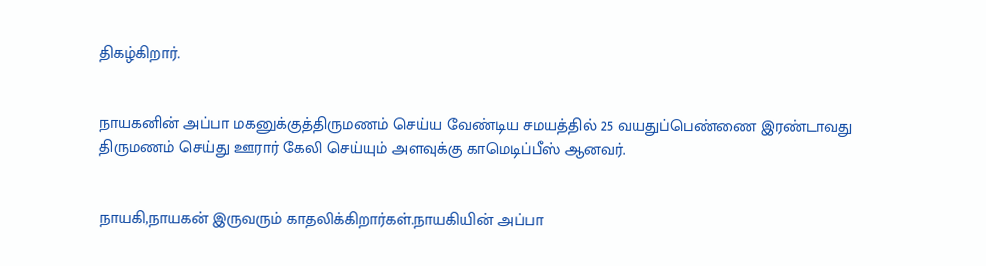திகழ்கிறார்.


நாயகனின் அப்பா மகனுக்குத்திருமணம் செய்ய வேண்டிய சமயத்தில் 25 வயதுப்பெண்ணை இரண்டாவது திருமணம் செய்து ஊரார் கேலி செய்யும் அளவுக்கு காமெடிப்பீஸ் ஆனவர்.


நாயகி,நாயகன் இருவரும் காதலிக்கிறார்கள்.நாயகியின் அப்பா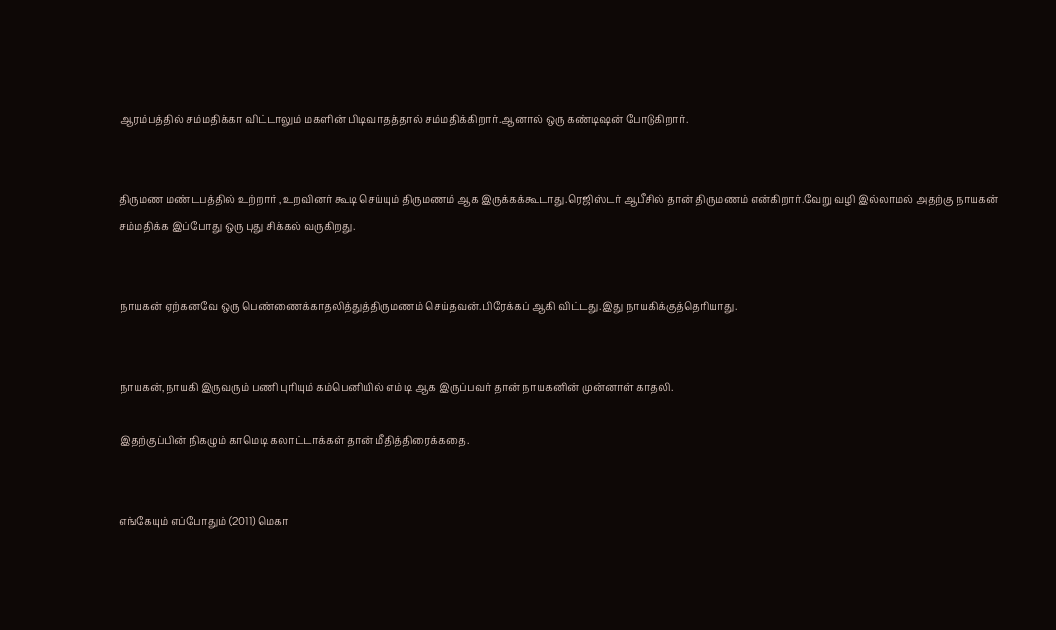ஆரம்பத்தில் சம்மதிக்கா விட்டாலும் மகளின் பிடிவாதத்தால் சம்மதிக்கிறார்.ஆனால் ஒரு கண்டிஷன் போடுகிறார்.


திருமண மண்டபத்தில் உற்றார் ,உறவினர் கூடி செய்யும் திருமணம் ஆக இருக்கக்கூடாது.ரெஜிஸ்டர் ஆபீசில் தான் திருமணம் என்கிறார்.வேறு வழி இல்லாமல் அதற்கு நாயகன் சம்மதிக்க இப்போது ஒரு புது சிக்கல் வருகிறது.


நாயகன் ஏற்கனவே ஒரு பெண்ணைக்காதலித்துத்திருமணம் செய்தவன்.பிரேக்கப் ஆகி விட்டது.இது நாயகிக்குத்தெரியாது.


நாயகன்,நாயகி இருவரும் பணி புரியும் கம்பெனியில் எம் டி ஆக இருப்பவர் தான் நாயகனின் முன்னாள் காதலி.

இதற்குப்பின் நிகழும் காமெடி கலாட்டாக்கள் தான் மீதித்திரைக்கதை.


எங்கேயும் எப்போதும் (2011) மெகா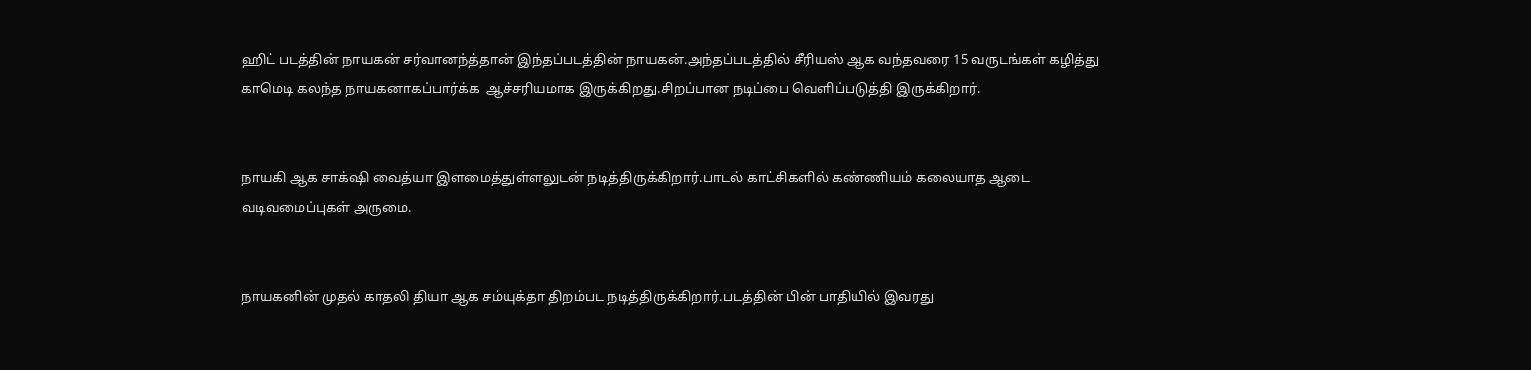ஹிட் படத்தின் நாயகன் சர்வானந்த்தான் இந்தப்படத்தின் நாயகன்.அந்தப்படத்தில் சீரியஸ் ஆக வந்தவரை 15 வருடங்கள் கழித்து காமெடி கலந்த நாயகனாகப்பார்க்க  ஆச்சரியமாக இருக்கிறது.சிறப்பான நடிப்பை வெளிப்படுத்தி இருக்கிறார்.


நாயகி ஆக சாக்‌ஷி வைத்யா இளமைத்துள்ளலுடன் நடித்திருக்கிறார்.பாடல் காட்சிகளில் கண்ணியம் கலையாத ஆடை வடிவமைப்புகள் அருமை.


நாயகனின் முதல் காதலி தியா ஆக சம்யுக்தா திறம்பட நடித்திருக்கிறார்.படத்தின் பின் பாதியில் இவரது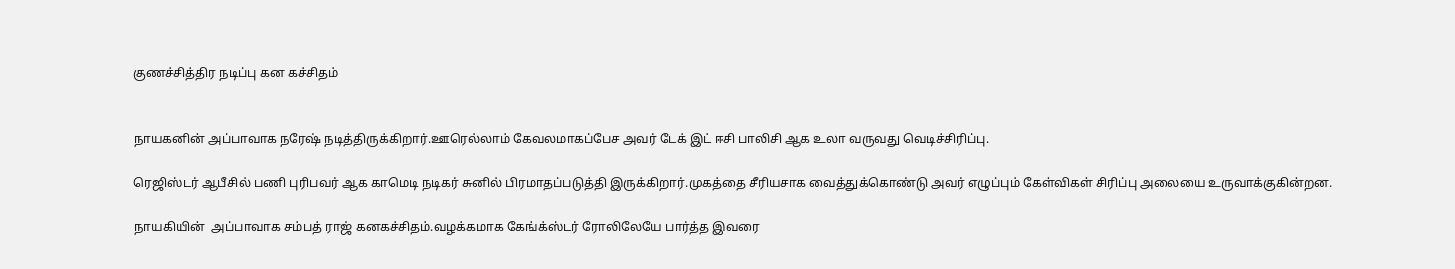குணச்சித்திர நடிப்பு கன கச்சிதம்


நாயகனின் அப்பாவாக நரேஷ் நடித்திருக்கிறார்.ஊரெல்லாம் கேவலமாகப்பேச அவர் டேக் இட் ஈசி பாலிசி ஆக உலா வருவது வெடிச்சிரிப்பு.

ரெஜிஸ்டர் ஆபீசில் பணி புரிபவர் ஆக காமெடி நடிகர் சுனில் பிரமாதப்படுத்தி இருக்கிறார்.முகத்தை சீரியசாக வைத்துக்கொண்டு அவர் எழுப்பும் கேள்விகள் சிரிப்பு அலையை உருவாக்குகின்றன.

நாயகியின்  அப்பாவாக சம்பத் ராஜ் கனகச்சிதம்.வழக்கமாக கேங்க்ஸ்டர் ரோலிலேயே பார்த்த இவரை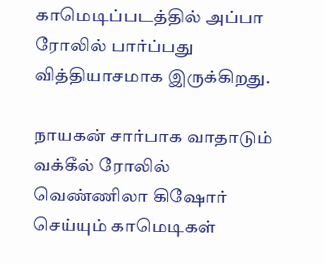காமெடிப்படத்தில் அப்பா ரோலில் பார்ப்பது வித்தியாசமாக இருக்கிறது.

நாயகன் சார்பாக வாதாடும் வக்கீல் ரோலில் வெண்ணிலா கிஷோர்  செய்யும் காமெடிகள்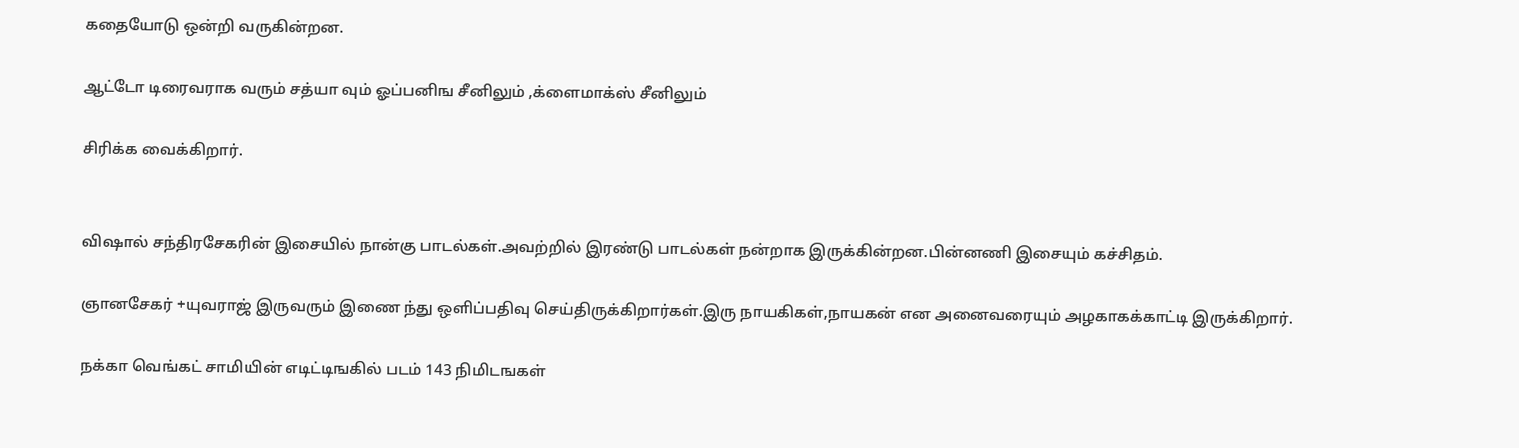கதையோடு ஒன்றி வருகின்றன.

ஆட்டோ டிரைவராக வரும் சத்யா வும் ஓப்பனிங சீனிலும் ,க்ளைமாக்ஸ் சீனிலும்

சிரிக்க வைக்கிறார்.


விஷால் சந்திரசேகரின் இசையில் நான்கு பாடல்கள்.அவற்றில் இரண்டு பாடல்கள் நன்றாக இருக்கின்றன.பின்னணி இசையும் கச்சிதம்.

ஞானசேகர் +யுவராஜ் இருவரும் இணை ந்து ஒளிப்பதிவு செய்திருக்கிறார்கள்.இரு நாயகிகள்,நாயகன் என அனைவரையும் அழகாகக்காட்டி இருக்கிறார்.

நக்கா வெங்கட் சாமியின் எடிட்டிஙகில் படம் 143 நிமிடஙகள்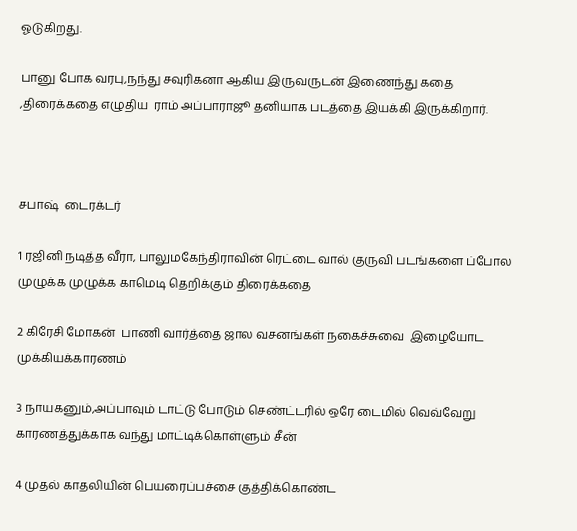ஓடுகிறது.

பானு போக வரபு,நந்து சவுரிகனா ஆகிய இருவருடன் இணைந்து கதை ,திரைக்கதை எழுதிய  ராம் அப்பாராஜூ தனியாக படத்தை இயக்கி இருக்கிறார்.



சபாஷ்  டைரக்டர்

1 ரஜினி நடித்த வீரா, பாலுமகேந்திராவின் ரெட்டை வால் குருவி படங்களை ப்போல முழுக்க முழுக்க காமெடி தெறிக்கும் திரைக்கதை

2 கிரேசி மோகன்  பாணி வார்த்தை ஜால வசனங்கள் நகைச்சுவை  இழையோட முக்கியக்காரணம்

3 நாயகனும்,அப்பாவும் டாட்டு போடும் செண்ட்டரில் ஒரே டைமில் வெவ்வேறு காரணத்துக்காக வந்து மாட்டிக்கொள்ளும் சீன்

4 முதல் காதலியின் பெயரைப்பச்சை குத்திக்கொண்ட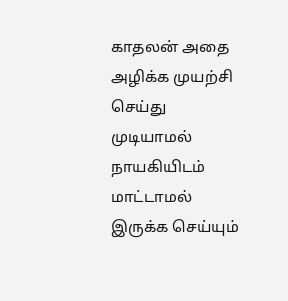காதலன் அதை அழிக்க முயற்சி செய்து முடியாமல் நாயகியிடம் மாட்டாமல் இருக்க செய்யும்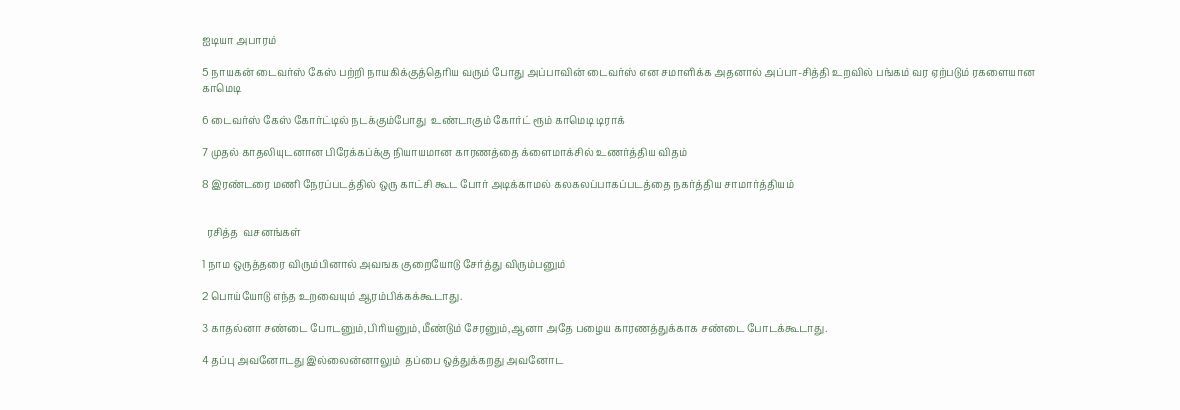ஐடியா அபாரம்

5 நாயகன் டைவர்ஸ் கேஸ் பற்றி நாயகிக்குத்தெரிய வரும் போது அப்பாவின் டைவர்ஸ் என சமாளிக்க அதனால் அப்பா-சித்தி உறவில் பங்கம் வர ஏற்படும் ரகளையான காமெடி

6 டைவர்ஸ் கேஸ் கோர்ட்டில் நடக்கும்போது  உண்டாகும் கோர்ட் ரூம் காமெடி டிராக்

7 முதல் காதலியுடனான பிரேக்கப்க்கு நியாயமான காரணத்தை க்ளைமாக்சில் உணர்த்திய விதம்

8 இரண்டரை மணி நேரப்படத்தில் ஒரு காட்சி கூட போர் அடிக்காமல் கலகலப்பாகப்படத்தை நகர்த்திய சாமார்த்தியம்


  ரசித்த  வசனங்கள்

1 நாம ஒருத்தரை விரும்பினால் அவஙக குறையோடு சேர்த்து விரும்பனும்

2 பொய்யோடு எந்த உறவையும் ஆரம்பிக்கக்கூடாது.

3 காதல்னா சண்டை போடனும்,பிரியனும்,மீண்டும் சேரனும்,ஆனா அதே பழைய காரணத்துக்காக சண்டை போடக்கூடாது.

4 தப்பு அவனோடது இல்லைன்னாலும்  தப்பை ஒத்துக்கறது அவனோட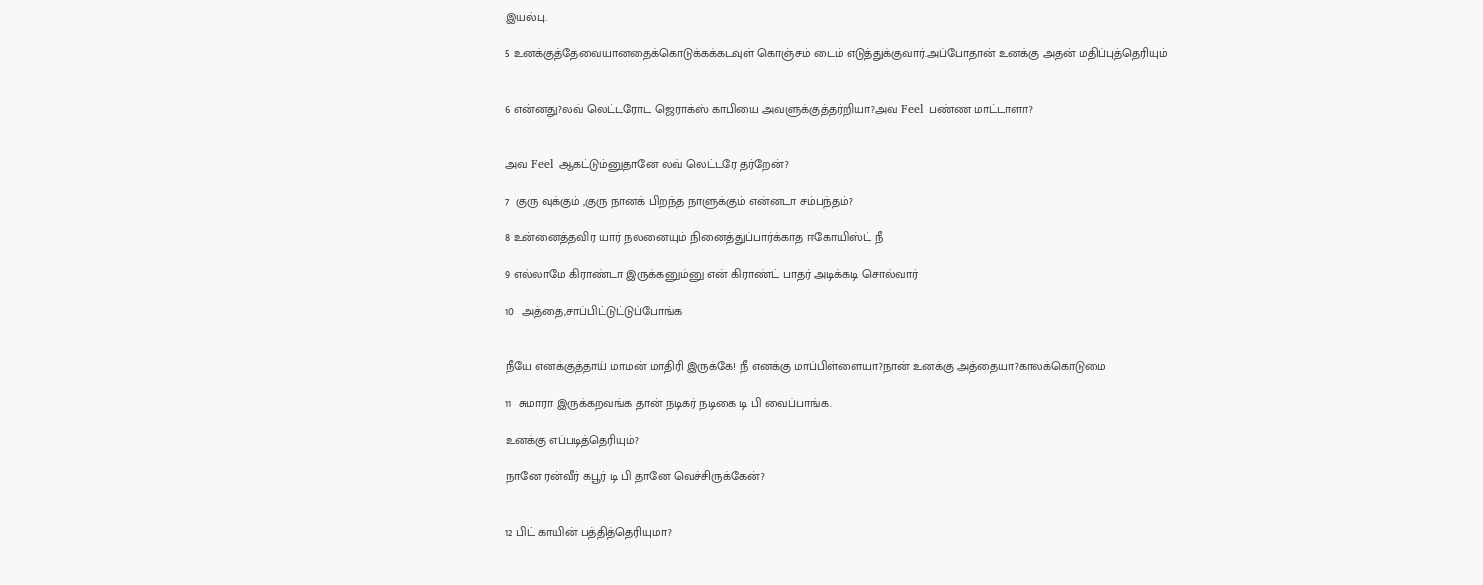இயல்பு.

5 உனக்குத்தேவையானதைக்கொடுக்கக்கடவுள் கொஞ்சம் டைம் எடுத்துக்குவார்.அப்போதான் உனக்கு அதன் மதிப்புத்தெரியும்


6 என்னது?லவ் லெட்டரோட ஜெராக்ஸ் காபியை அவளுக்குத்தர்றியா?அவ Feel பண்ண மாட்டாளா?


அவ Feel ஆகட்டும்னுதானே லவ் லெட்டரே தர்றேன்?

7  குரு வுக்கும் ,குரு நானக் பிறந்த நாளுக்கும் என்னடா சம்பந்தம்?

8 உன்னைத்தவிர யார் நலனையும் நினைத்துப்பார்க்காத ஈகோயிஸ்ட் நீ

9 எல்லாமே கிராண்டா இருக்கனும்னு என் கிராண்ட் பாதர் அடிக்கடி சொல்வார்

10  அத்தை,சாப்பிட்டுட்டுப்போங்க


நீயே எனக்குத்தாய் மாமன் மாதிரி இருக்கே! நீ எனக்கு மாப்பிள்ளையா?நான் உனக்கு அத்தையா?காலக்கொடுமை

11  சுமாரா இருக்கறவங்க தான் நடிகர் நடிகை டி பி வைப்பாங்க.

உனக்கு எப்படித்தெரியும்?

நானே ரன்வீர் கபூர் டி பி தானே வெச்சிருக்கேன்?


12 பிட் காயின் பத்தித்தெரியுமா?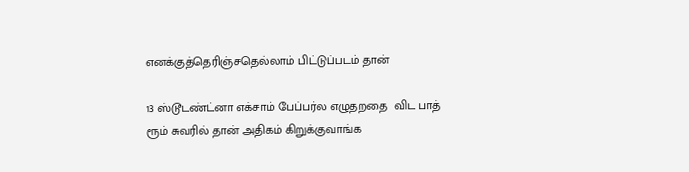எனக்குத்தெரிஞ்சதெல்லாம் பிட்டுப்படம் தான்

13 ஸ்டூடண்ட்னா எக்சாம் பேப்பர்ல எழுதறதை  விட பாத் ரூம் சுவரில் தான் அதிகம் கிறுக்குவாங்க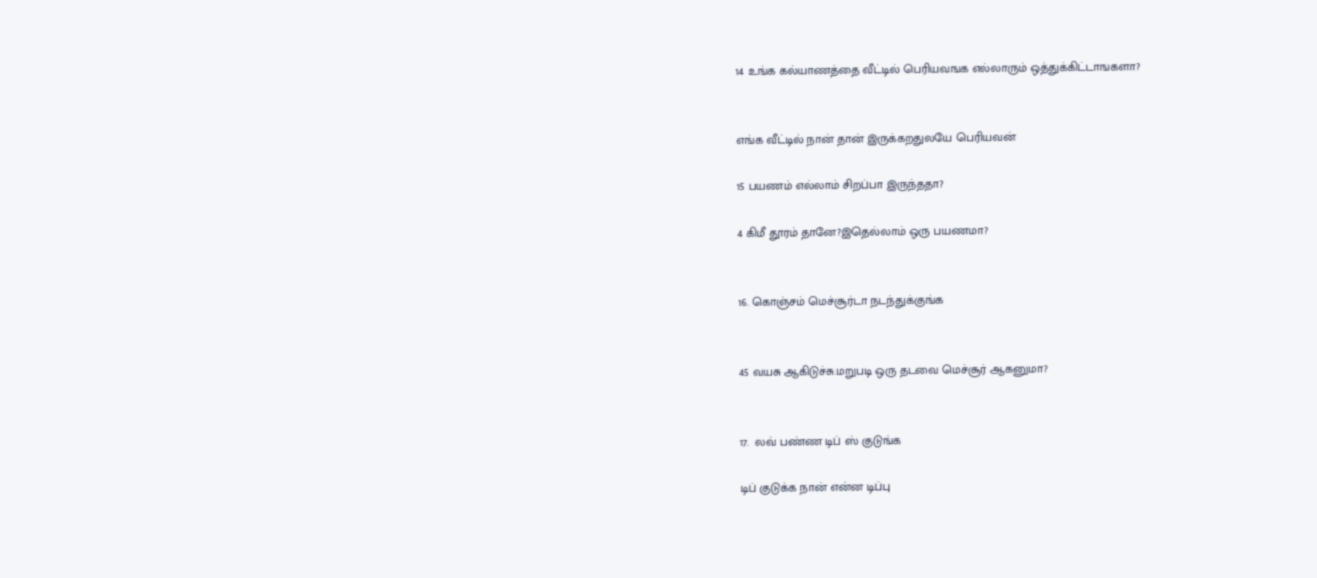14 உங்க கல்யாணத்தை வீட்டில் பெரியவஙக எல்லாரும் ஒத்துக்கிட்டாஙகளா?


எங்க வீட்டில் நான் தான் இருக்கறதுலயே பெரியவன்

15 பயணம் எல்லாம் சிறப்பா இருந்ததா?

4 கிமீ தூரம் தானே?இதெல்லாம் ஒரு பயணமா?


16. கொஞ்சம் மெச்சூர்டா நடந்துக்குங்க


45 வயசு ஆகிடுச்சு.மறுபடி ஒரு தடவை மெச்சூர் ஆகனுமா?


17.  லவ் பண்ண டிப் ஸ் குடுங்க

டிப் குடுக்க நான் என்ன டிப்பு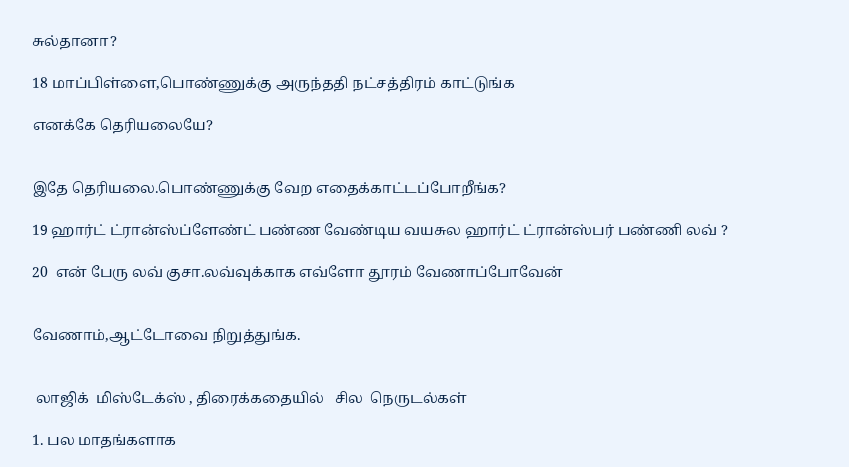சுல்தானா?

18 மாப்பிள்ளை,பொண்ணுக்கு அருந்ததி நட்சத்திரம் காட்டுங்க

எனக்கே தெரியலையே?


இதே தெரியலை.பொண்ணுக்கு வேற எதைக்காட்டப்போறீங்க?

19 ஹார்ட் ட்ரான்ஸ்ப்ளேண்ட் பண்ண வேண்டிய வயசுல ஹார்ட் ட்ரான்ஸ்பர் பண்ணி லவ் ?

20  என் பேரு லவ் குசா.லவ்வுக்காக எவ்ளோ தூரம் வேணாப்போவேன்


வேணாம்,ஆட்டோவை நிறுத்துங்க.


 லாஜிக்  மிஸ்டேக்ஸ் , திரைக்கதையில்   சில  நெருடல்கள்

1. பல மாதங்களாக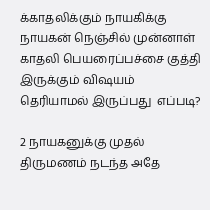க்காதலிக்கும் நாயகிக்கு நாயகன் நெஞ்சில் முன்னாள் காதலி பெயரைப்பச்சை குத்தி இருக்கும் விஷயம் தெரியாமல் இருப்பது  எப்படி?

2 நாயகனுக்கு முதல் திருமணம் நடந்த அதே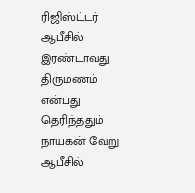ரிஜிஸ்ட்டர் ஆபீசில் இரண்டாவது திருமணம் என்பது தெரிந்ததும் நாயகன் வேறு ஆபீசில்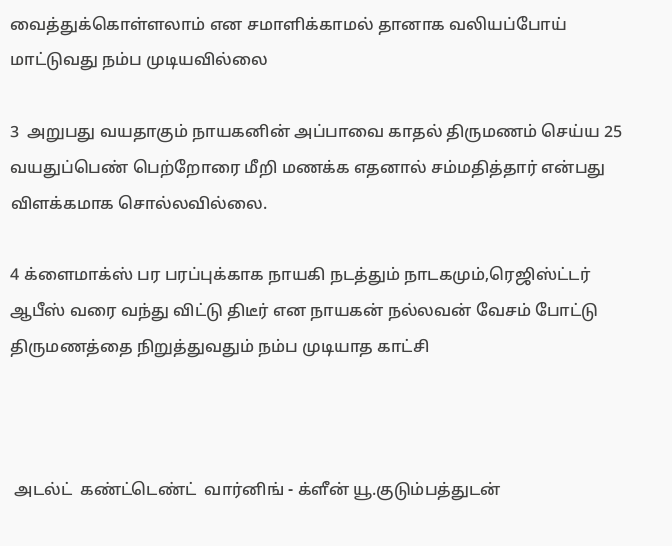வைத்துக்கொள்ளலாம் என சமாளிக்காமல் தானாக வலியப்போய் மாட்டுவது நம்ப முடியவில்லை

3  அறுபது வயதாகும் நாயகனின் அப்பாவை காதல் திருமணம் செய்ய 25 வயதுப்பெண் பெற்றோரை மீறி மணக்க எதனால் சம்மதித்தார் என்பது  விளக்கமாக சொல்லவில்லை.

4 க்ளைமாக்ஸ் பர பரப்புக்காக நாயகி நடத்தும் நாடகமும்,ரெஜிஸ்ட்டர் ஆபீஸ் வரை வந்து விட்டு திடீர் என நாயகன் நல்லவன் வேசம் போட்டு திருமணத்தை நிறுத்துவதும் நம்ப முடியாத காட்சி



 அடல்ட்  கண்ட்டெண்ட்  வார்னிங் - க்ளீன் யூ.குடும்பத்துடன்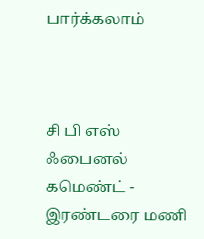பார்க்கலாம்



சி பி எஸ்  ஃபைனல்  கமெண்ட் -  இரண்டரை மணி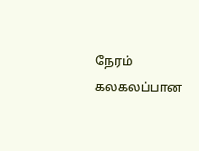நேரம் கலகலப்பான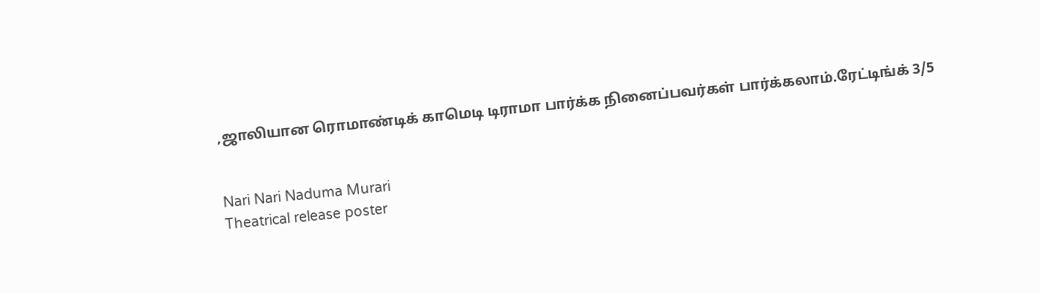,ஜாலியான ரொமாண்டிக் காமெடி டிராமா பார்க்க நினைப்பவர்கள் பார்க்கலாம்.ரேட்டிங்க் 3/5


Nari Nari Naduma Murari
Theatrical release poster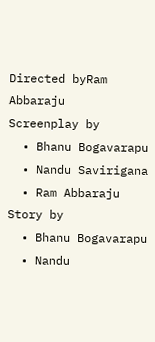Directed byRam Abbaraju
Screenplay by
  • Bhanu Bogavarapu
  • Nandu Savirigana
  • Ram Abbaraju
Story by
  • Bhanu Bogavarapu
  • Nandu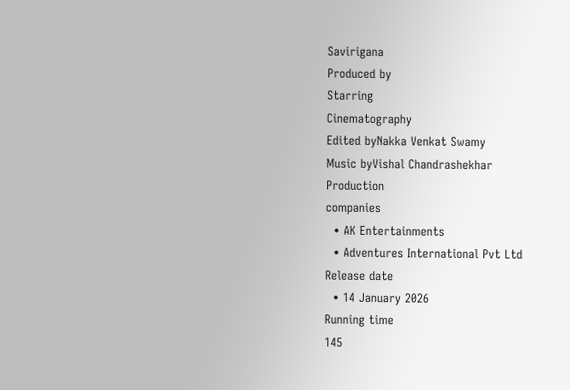Savirigana
Produced by
Starring
Cinematography
Edited byNakka Venkat Swamy
Music byVishal Chandrashekhar
Production
companies
  • AK Entertainments
  • Adventures International Pvt Ltd
Release date
  • 14 January 2026
Running time
145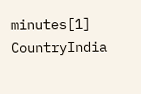minutes[1]
CountryIndia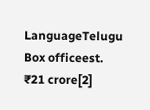LanguageTelugu
Box officeest. ₹21 crore[2]